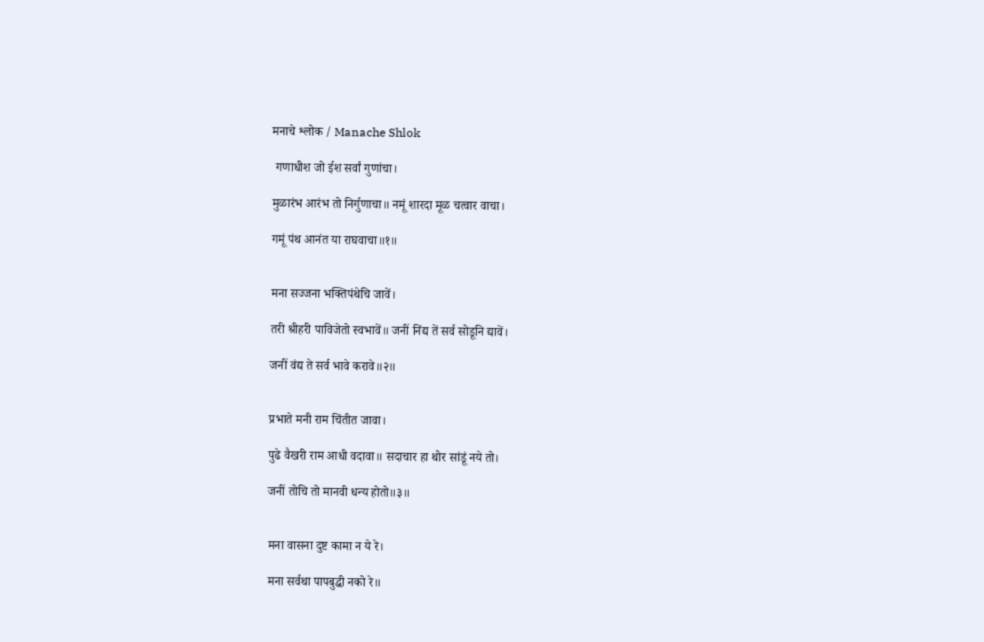मनाचे श्लोक / Manache Shlok

 गणाधीश जो ईश सर्वां गुणांचा।

मुळारंभ आरंभ तो निर्गुणाचा॥ नमूं शारदा मूळ चत्वार वाचा।

गमूं पंथ आनंत या राघवाचा॥१॥


मना सज्जना भक्तिपंथेचि जावें।

तरी श्रीहरी पाविजेतो स्वभावें॥ जनीं निंद्य तें सर्व सोडूनि द्यावें।

जनीं वंद्य ते सर्व भावे करावे॥२॥


प्रभाते मनी राम चिंतीत जावा।

पुढे वैखरी राम आधी वदावा॥ सदाचार हा थोर सांडूं नये तो।

जनीं तोचि तो मानवी धन्य होतो॥३॥


मना वासना दुष्ट कामा न ये रे।

मना सर्वथा पापबुद्धी नको रे॥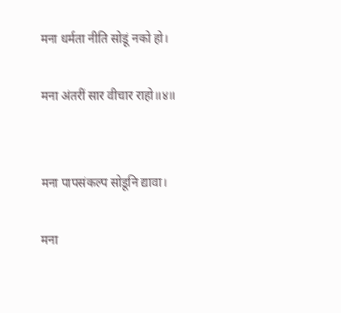मना धर्मता नीति सोडूं नको हो।

मना अंतरीं सार वीचार राहो॥४॥


मना पापसंकल्प सोडूनि द्यावा।

मना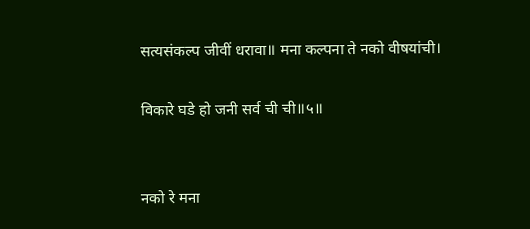सत्यसंकल्प जीवीं धरावा॥ मना कल्पना ते नको वीषयांची।

विकारे घडे हो जनी सर्व ची ची॥५॥


नको रे मना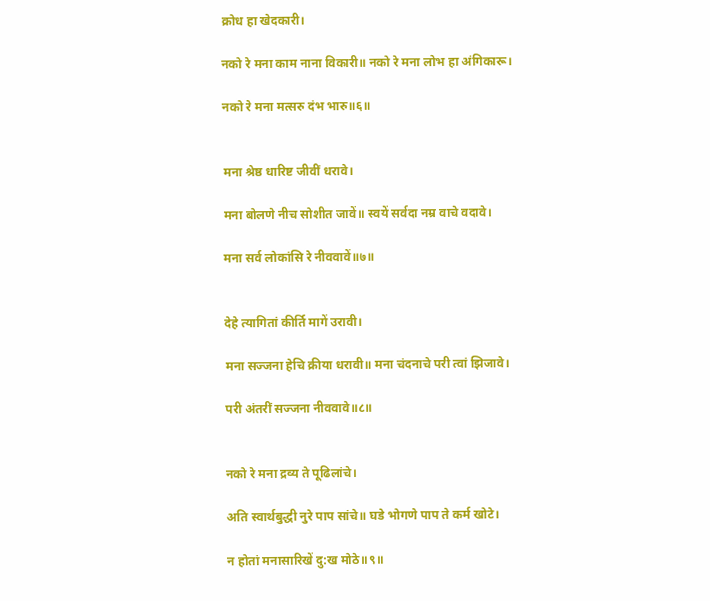क्रोध हा खेदकारी।

नको रे मना काम नाना विकारी॥ नको रे मना लोभ हा अंगिकारू।

नको रे मना मत्सरु दंभ भारु॥६॥


मना श्रेष्ठ धारिष्ट जीवीं धरावे।

मना बोलणे नीच सोशीत जावें॥ स्वयें सर्वदा नम्र वाचे वदावे।

मना सर्व लोकांसि रे नीववावें॥७॥


देहे त्यागितां कीर्ति मागें उरावी।

मना सज्जना हेचि क्रीया धरावी॥ मना चंदनाचे परी त्वां झिजावे।

परी अंतरीं सज्जना नीववावे॥८॥


नको रे मना द्रव्य ते पूढिलांचे।

अति स्वार्थबुद्धी नुरे पाप सांचे॥ घडे भोगणे पाप ते कर्म खोटे।

न होतां मनासारिखें दु:ख मोठे॥९॥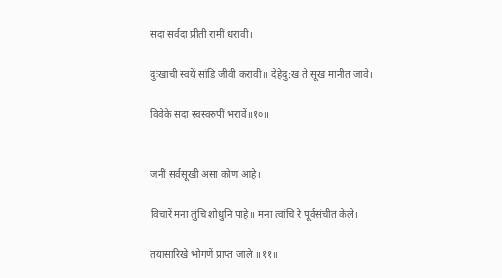सदा सर्वदा प्रीती रामीं धरावी।

दुःखाची स्वयें सांडि जीवी करावी॥ देहेदु:ख ते सूख मानीत जावे।

विवेके सदा स्वस्वरुपीं भरावें॥१०॥


जनीं सर्वसूखी असा कोण आहे।

विचारें मना तुंचि शोधुनि पाहे॥ मना त्वांचि रे पूर्वसंचीत केले।

तयासारिखे भोगणें प्राप्त जाले ॥११॥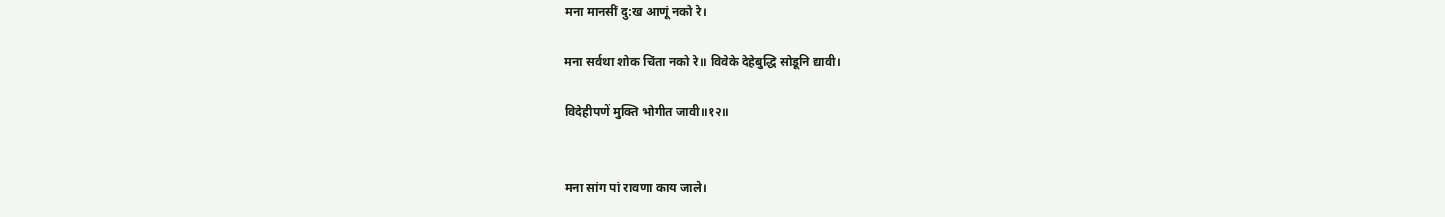मना मानसीं दु:ख आणूं नको रे।

मना सर्वथा शोक चिंता नको रे॥ विवेके देहेबुद्धि सोडूनि द्यावी।

विदेहीपणें मुक्ति भोगीत जावी॥१२॥


मना सांग पां रावणा काय जाले।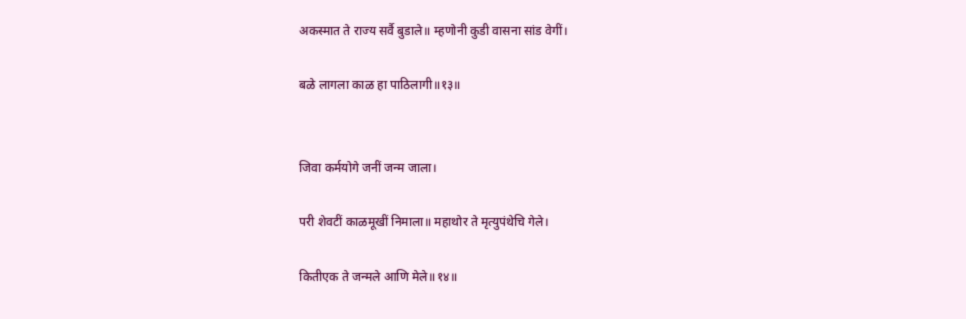अकस्मात ते राज्य सर्वै बुडाले॥ म्हणोनी कुडी वासना सांड वेगीं।

बळे लागला काळ हा पाठिलागी॥१३॥


जिवा कर्मयोगे जनीं जन्म जाला।

परी शेवटीं काळमूखीं निमाला॥ महाथोर ते मृत्युपंथेचि गेले।

कितीएक ते जन्मले आणि मेले॥१४॥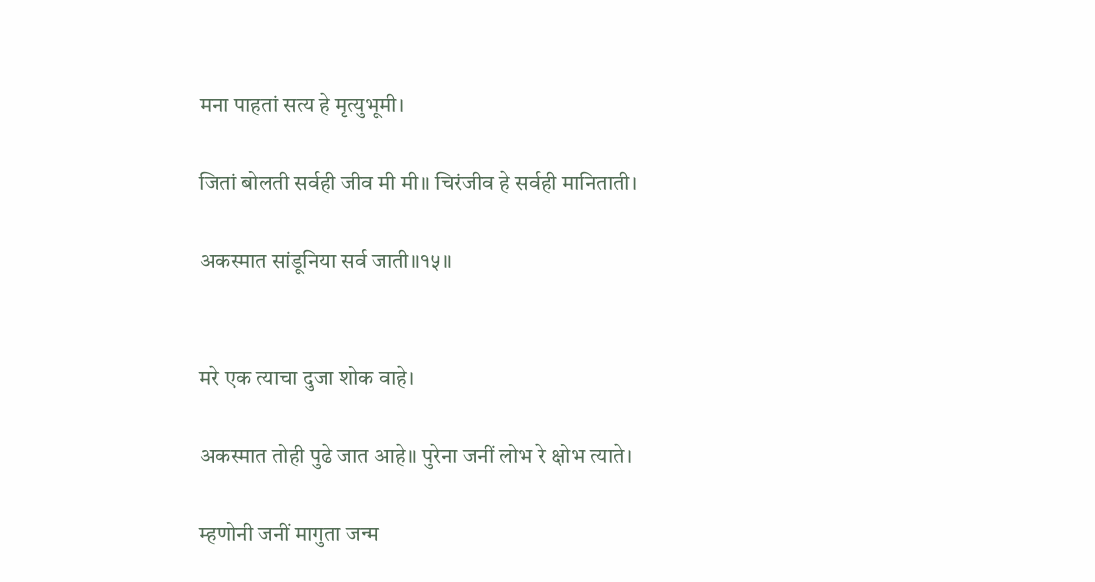मना पाहतां सत्य हे मृत्युभूमी।

जितां बोलती सर्वही जीव मी मी॥ चिरंजीव हे सर्वही मानिताती।

अकस्मात सांडूनिया सर्व जाती॥१५॥


मरे एक त्याचा दुजा शोक वाहे।

अकस्मात तोही पुढे जात आहे॥ पुरेना जनीं लोभ रे क्षोभ त्याते।

म्हणोनी जनीं मागुता जन्म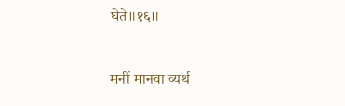घेते॥१६॥


मनीं मानवा व्यर्थ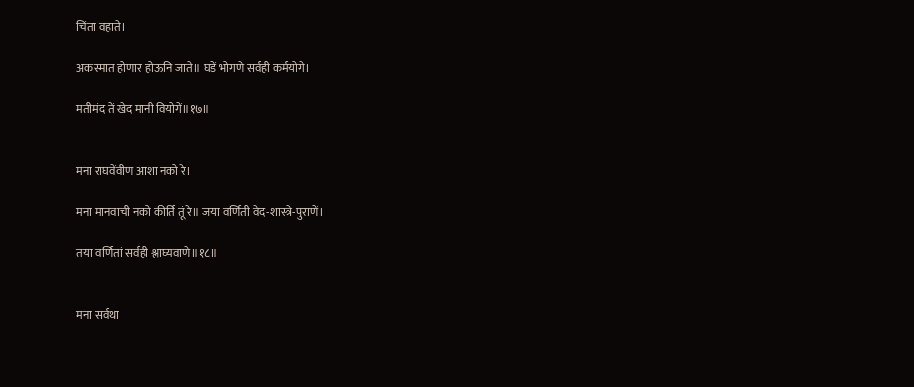चिंता वहाते।

अकस्मात होणार होऊनि जाते॥ घडें भोगणे सर्वही कर्मयोगे।

मतीमंद तें खेद मानी वियोगें॥१७॥


मना राघवेंवीण आशा नको रे।

मना मानवाची नको कीर्ति तूं रे॥ जया वर्णिती वेद-शास्त्रे-पुराणें।

तया वर्णितां सर्वही श्लाघ्यवाणे॥१८॥


मना सर्वथा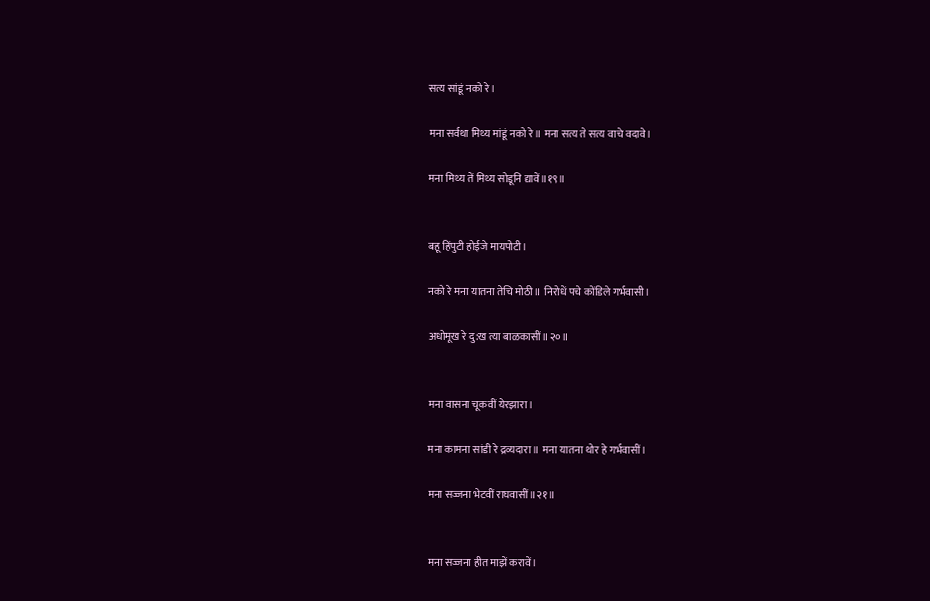सत्य सांडूं नको रे।

मना सर्वथा मिथ्य मांडूं नको रे॥ मना सत्य ते सत्य वाचे वदावे।

मना मिथ्य तें मिथ्य सोडूनि द्यावें॥१९॥


बहू हिंपुटी होईजे मायपोटी।

नको रे मना यातना तेचि मोठी॥ निरोधें पचे कोंडिले गर्भवासी।

अधोमूख रे दु:ख त्या बाळकासीं॥२०॥


मना वासना चूकवीं येरझारा।

मना कामना सांडी रे द्रव्यदारा॥ मना यातना थोर हे गर्भवासीं।

मना सज्जना भेटवीं राघवासीं॥२१॥


मना सज्जना हीत माझें करावें।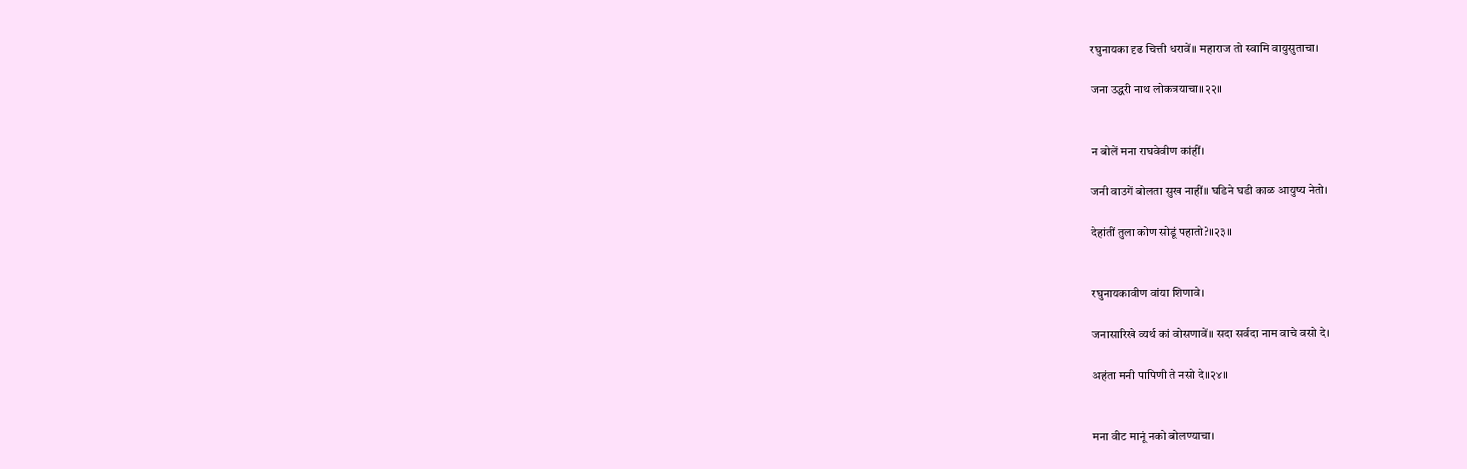रघुनायका दृढ चित्ती धरावें॥ महाराज तो स्वामि वायुसुताचा।

जना उद्धरी नाथ लोकत्रयाचा॥२२॥


न बोलें मना राघवेवीण कांहीं।

जनी वाउगें बोलता सुख नाहीं॥ घडिने घडी काळ आयुष्य नेतो।

देहांतीं तुला कोण सोडूं पहातो?॥२३॥


रघुनायकावीण वांया शिणावे।

जनासारिखे व्यर्थ कां वोसणावें॥ सदा सर्वदा नाम वाचे वसो दे।

अहंता मनी पापिणी ते नसो दे॥२४॥


मना वीट मानूं नको बोलण्याचा।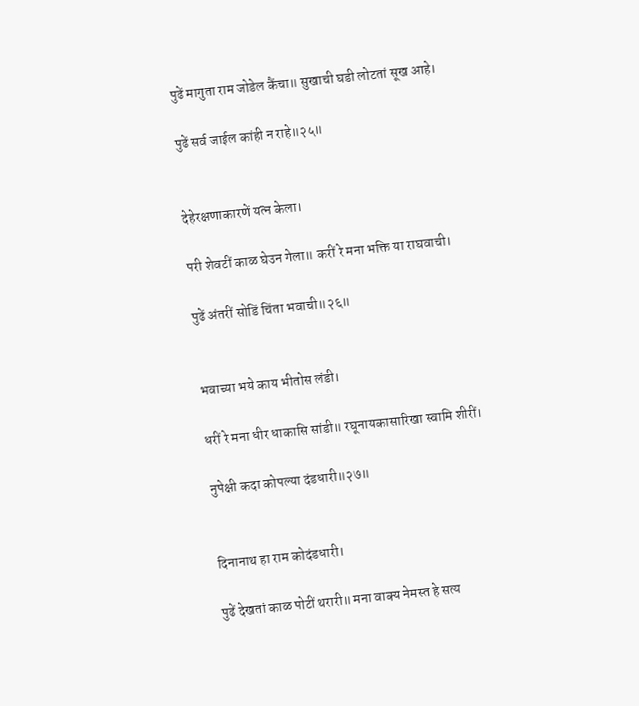पुढें मागुता राम जोडेल कैंचा॥ सुखाची घडी लोटतां सूख आहे।

पुढें सर्व जाईल कांही न राहे॥२५॥


देहेरक्षणाकारणें यत्न केला।

परी शेवटीं काळ घेउन गेला॥ करीं रे मना भक्ति या राघवाची।

पुढें अंतरीं सोडिं चिंता भवाची॥२६॥


भवाच्या भये काय भीतोस लंडी।

धरीं रे मना धीर धाकासि सांडी॥ रघूनायकासारिखा स्वामि शीरीं।

नुपेक्षी कदा कोपल्या दंडधारी॥२७॥


दिनानाथ हा राम कोदंडधारी।

पुढें देखतां काळ पोटीं थरारी॥ मना वाक्य नेमस्त हे सत्य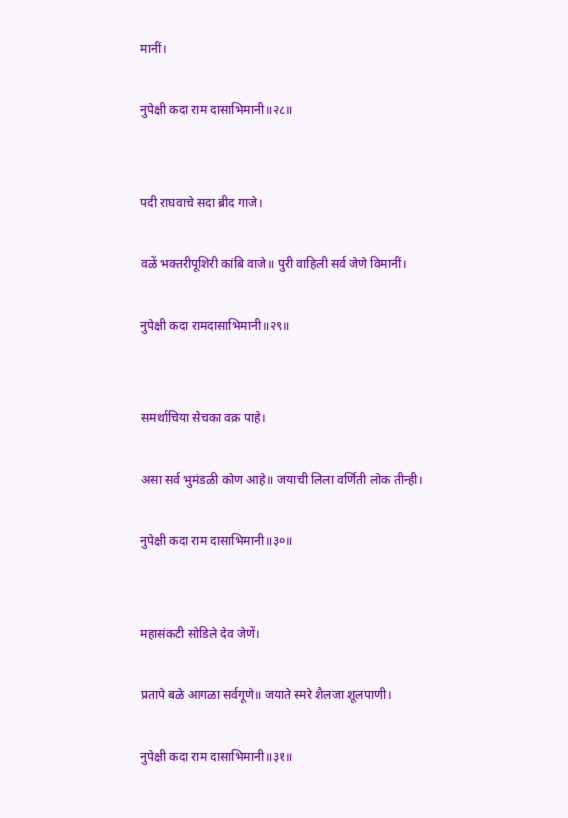मानीं।

नुपेक्षी कदा राम दासाभिमानी॥२८॥


पदी राघवाचे सदा ब्रीद गाजे।

वळें भक्तरीपूशिरी कांबि वाजे॥ पुरी वाहिली सर्व जेणे विमानीं।

नुपेक्षी कदा रामदासाभिमानी॥२९॥


समर्थाचिया सेचका वक्र पाहे।

असा सर्व भुमंडळी कोण आहे॥ जयाची लिला वर्णिती लोक तीन्ही।

नुपेक्षी कदा राम दासाभिमानी॥३०॥


महासंकटी सोडिले देव जेणें।

प्रतापे बळे आगळा सर्वगूणे॥ जयाते स्मरे शैलजा शूलपाणी।

नुपेक्षी कदा राम दासाभिमानी॥३१॥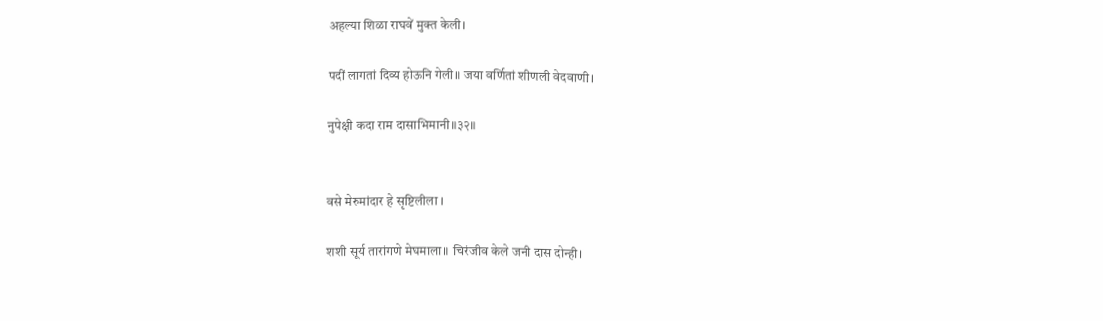अहल्या शिळा राघवें मुक्त केली।

पदीं लागतां दिव्य होऊनि गेली॥ जया वर्णितां शीणली वेदवाणी।

नुपेक्षी कदा राम दासाभिमानी॥३२॥


वसे मेरुमांदार हे सृष्टिलीला ।

शशी सूर्य तारांगणे मेघमाला॥ चिरंजीव केले जनी दास दोन्ही।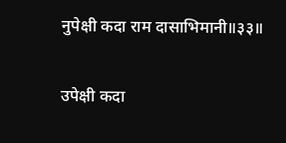नुपेक्षी कदा राम दासाभिमानी॥३३॥


उपेक्षी कदा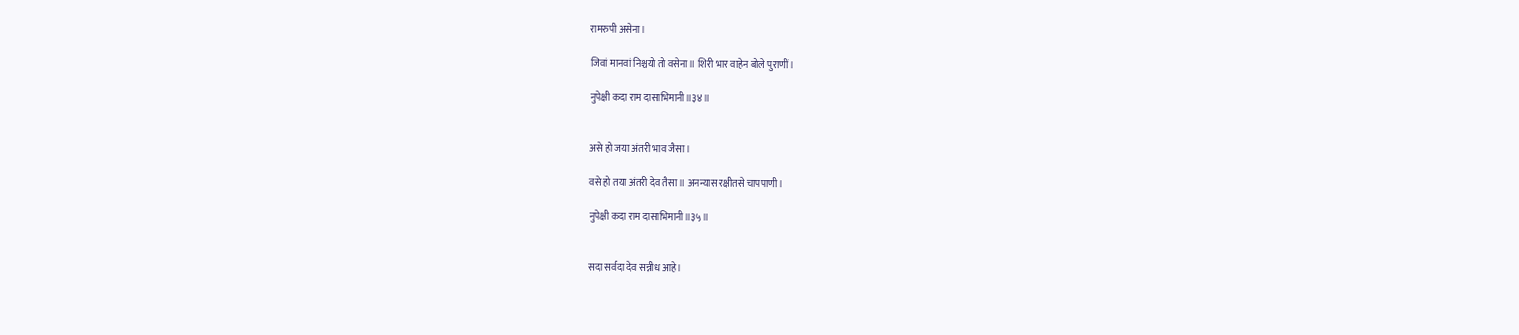रामरुपी असेना।

जिवां मानवां निश्चयो तो वसेना॥ शिरी भार वाहेन बोले पुराणीं।

नुपेक्षी कदा राम दासाभिमानी॥३४॥


असे हो जया अंतरी भाव जैसा।

वसे हो तया अंतरी देव तैसा॥ अनन्यास रक्षीतसे चापपाणी।

नुपेक्षी कदा राम दासाभिमानी॥३५॥


सदा सर्वदा देव सन्नीध आहे।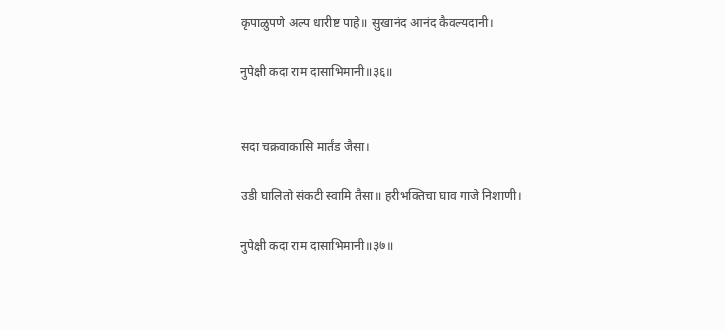कृपाळुपणे अल्प धारीष्ट पाहे॥ सुखानंद आनंद कैवल्यदानी।

नुपेक्षी कदा राम दासाभिमानी॥३६॥


सदा चक्रवाकासि मार्तंड जैसा।

उडी घालितो संकटी स्वामि तैसा॥ हरीभक्तिचा घाव गाजे निशाणी।

नुपेक्षी कदा राम दासाभिमानी॥३७॥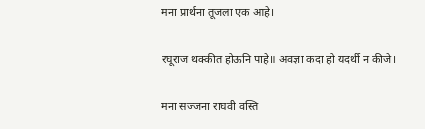मना प्रार्थना तूजला एक आहे।

रघूराज थक्कीत होऊनि पाहे॥ अवज्ञा कदा हो यदर्थी न कीजे।

मना सज्जना राघवी वस्ति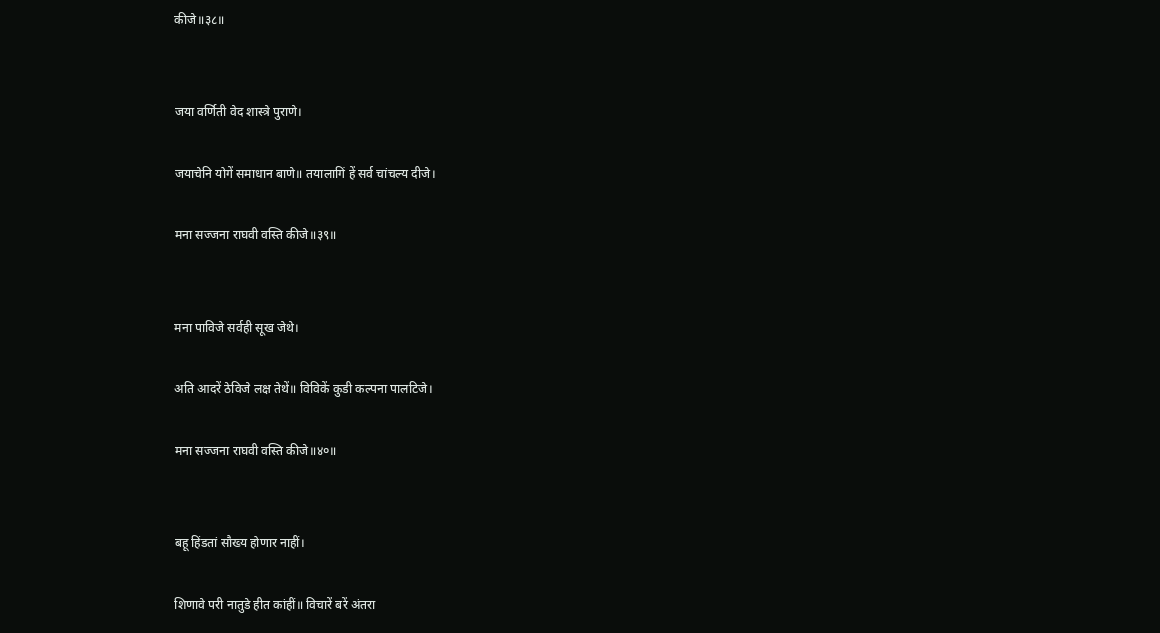कीजे॥३८॥


जया वर्णिती वेद शास्त्रे पुराणे।

जयाचेनि योगें समाधान बाणे॥ तयालागिं हें सर्व चांचल्य दीजे।

मना सज्जना राघवी वस्ति कीजे॥३९॥


मना पाविजे सर्वही सूख जेथे।

अति आदरें ठेविजे लक्ष तेथें॥ विविकें कुडी कल्पना पालटिजे।

मना सज्जना राघवी वस्ति कीजे॥४०॥


बहू हिंडतां सौख्य होणार नाहीं।

शिणावे परी नातुडे हीत कांहीं॥ विचारें बरें अंतरा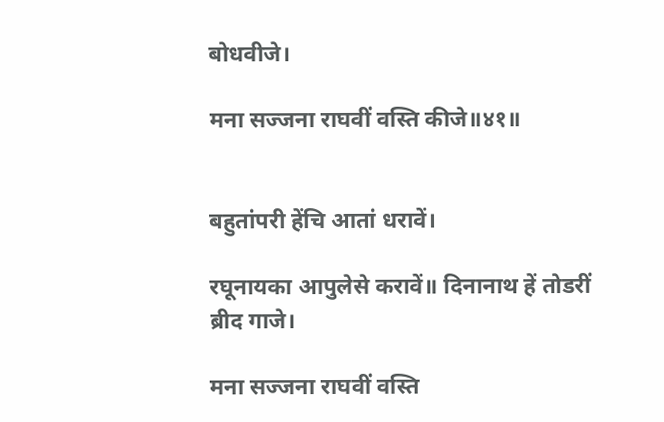बोधवीजे।

मना सज्जना राघवीं वस्ति कीजे॥४१॥


बहुतांपरी हेंचि आतां धरावें।

रघूनायका आपुलेसे करावें॥ दिनानाथ हें तोडरीं ब्रीद गाजे।

मना सज्जना राघवीं वस्ति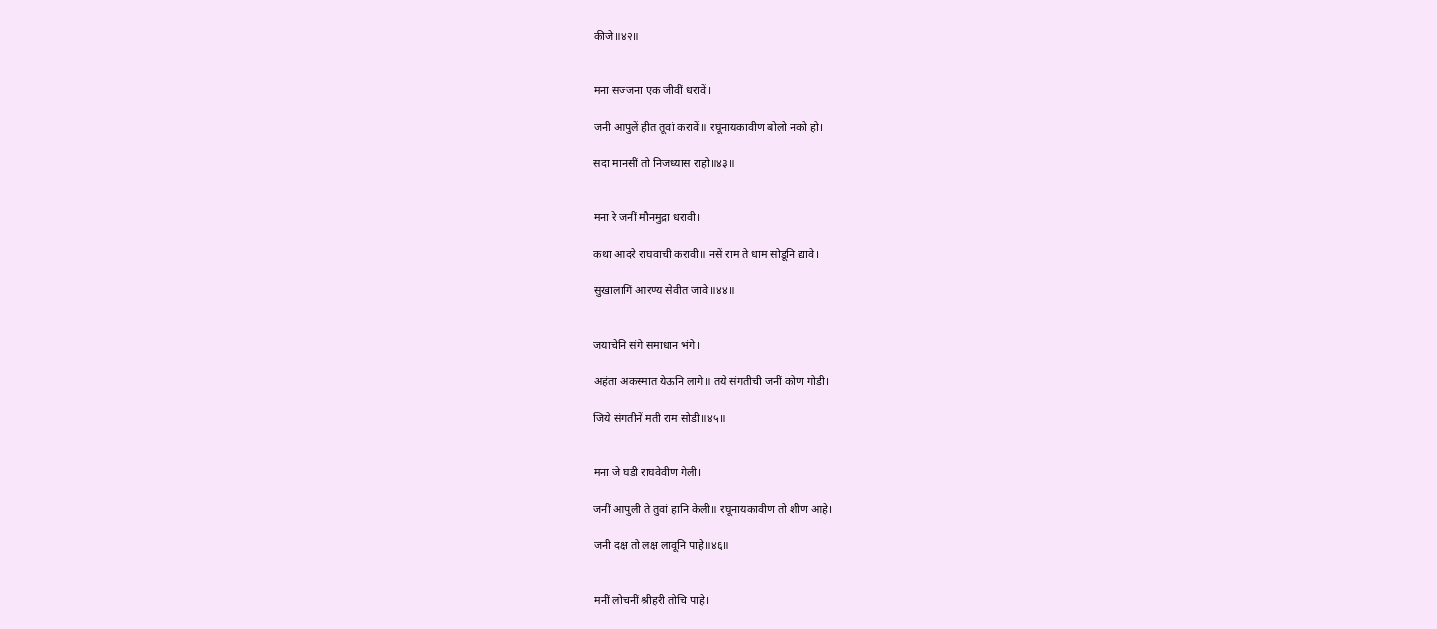कीजे॥४२॥


मना सज्जना एक जीवीं धरावें।

जनी आपुलें हीत तूवां करावें॥ रघूनायकावीण बोलो नको हो।

सदा मानसीं तो निजध्यास राहो॥४३॥


मना रे जनीं मौनमुद्रा धरावी।

कथा आदरे राघवाची करावी॥ नसें राम ते धाम सोडूनि द्यावे।

सुखालागिं आरण्य सेवीत जावे॥४४॥


जयाचेनि संगे समाधान भंगे।

अहंता अकस्मात येऊनि लागे॥ तये संगतीची जनीं कोण गोडी।

जिये संगतीनें मती राम सोडी॥४५॥


मना जे घडी राघवेवीण गेली।

जनीं आपुली ते तुवां हानि केली॥ रघूनायकावीण तो शीण आहे।

जनी दक्ष तो लक्ष लावूनि पाहे॥४६॥


मनीं लोचनीं श्रीहरी तोचि पाहे।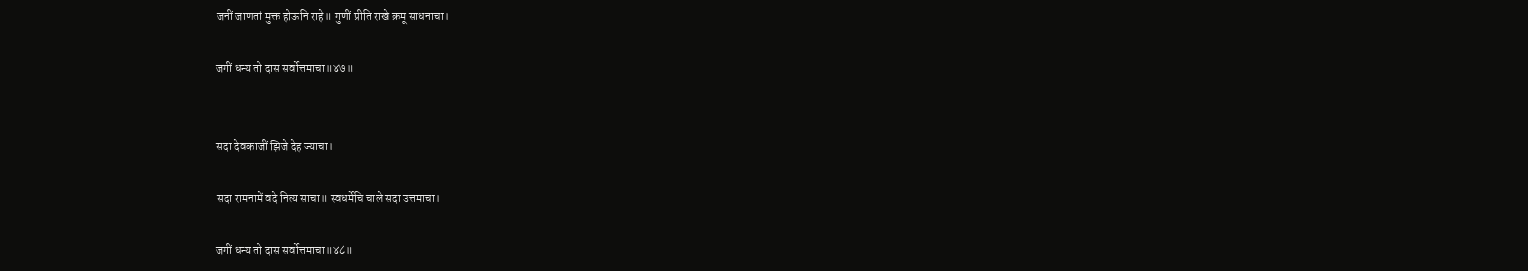जनीं जाणतां मुक्त होऊनि राहे॥ गुणीं प्रीति राखे क्रमू साधनाचा।

जगीं धन्य तो दास सर्वोत्तमाचा॥४७॥


सदा देवकाजीं झिजे देह ज्याचा।

सदा रामनामें वदे नित्य साचा॥ स्वधर्मेचि चाले सदा उत्तमाचा।

जगीं धन्य तो दास सर्वोत्तमाचा॥४८॥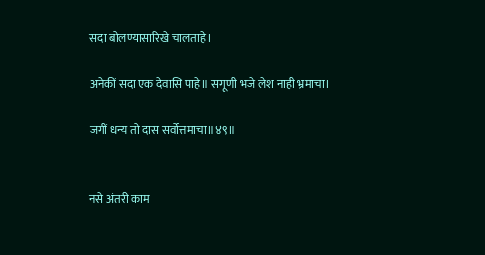सदा बोलण्यासारिखे चालताहे।

अनेकीं सदा एक देवासि पाहे॥ सगूणी भजे लेश नाही भ्रमाचा।

जगीं धन्य तो दास सर्वोत्तमाचा॥४९॥


नसे अंतरी काम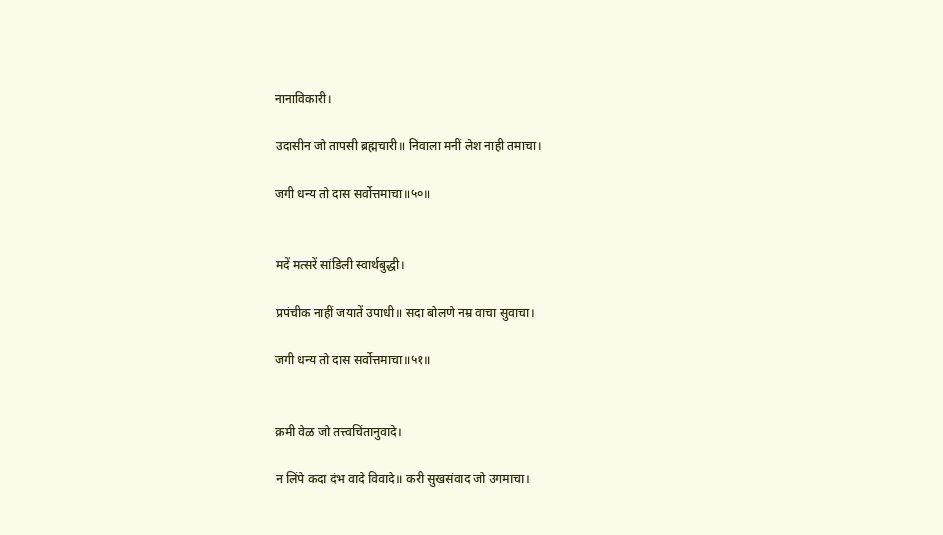नानाविकारी।

उदासीन जो तापसी ब्रह्मचारी॥ निवाला मनीं लेश नाही तमाचा।

जगी धन्य तो दास सर्वोत्तमाचा॥५०॥


मदें मत्सरें सांडिली स्वार्थबुद्धी।

प्रपंचीक नाहीं जयातें उपाधी॥ सदा बोलणे नम्र वाचा सुवाचा।

जगी धन्य तो दास सर्वोत्तमाचा॥५१॥


क्रमी वेळ जो तत्त्वचिंतानुवादे।

न लिंपे कदा दंभ वादे विवादे॥ करी सुखसंवाद जो उगमाचा।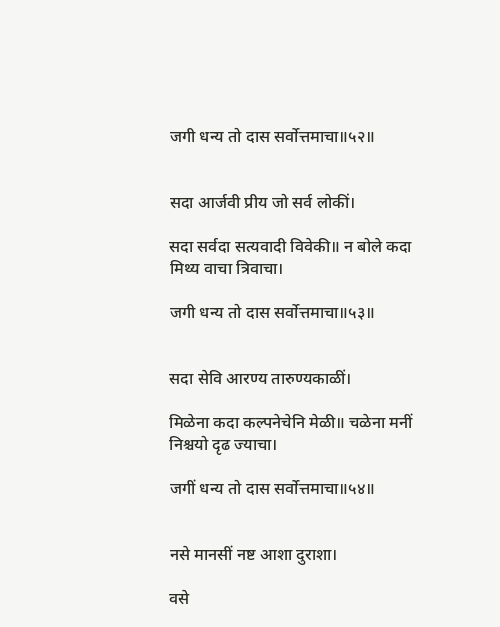जगी धन्य तो दास सर्वोत्तमाचा॥५२॥


सदा आर्जवी प्रीय जो सर्व लोकीं।

सदा सर्वदा सत्यवादी विवेकी॥ न बोले कदा मिथ्य वाचा त्रिवाचा।

जगी धन्य तो दास सर्वोत्तमाचा॥५३॥


सदा सेवि आरण्य तारुण्यकाळीं।

मिळेना कदा कल्पनेचेनि मेळी॥ चळेना मनीं निश्चयो दृढ ज्याचा।

जगीं धन्य तो दास सर्वोत्तमाचा॥५४॥


नसे मानसीं नष्ट आशा दुराशा।

वसे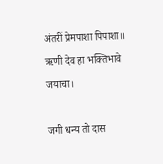अंतरीं प्रेमपाशा पिपाशा॥ ऋणी देव हा भक्तिभावे जयाचा।

जगी धन्य तो दास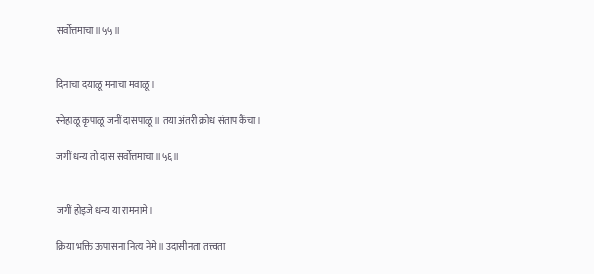सर्वोत्तमाचा॥५५॥


दिनाचा दयाळू मनाचा मवाळू।

स्नेहाळू कृपाळू जनीं दासपाळू॥ तया अंतरी क्रोध संताप कैंचा।

जगीं धन्य तो दास सर्वोत्तमाचा॥५६॥


जगीं होइजे धन्य या रामनामे।

क्रिया भक्ति ऊपासना नित्य नेमे॥ उदासीनता तत्त्वता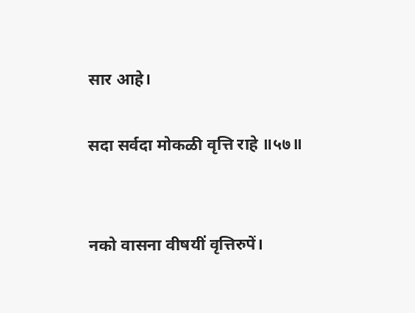सार आहे।

सदा सर्वदा मोकळी वृत्ति राहे ॥५७॥


नको वासना वीषयीं वृत्तिरुपें।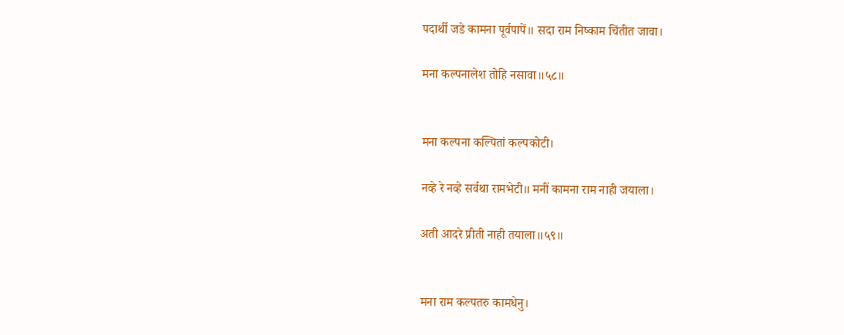पदार्थी जडे कामना पूर्वपापें॥ सदा राम निष्काम चिंतीत जावा।

मना कल्पनालेश तोहि नसावा॥५८॥


मना कल्पना कल्पितां कल्पकोटी।

नव्हे रे नव्हे सर्वथा रामभेटी॥ मनीं कामना राम नाही जयाला।

अती आदरे प्रीती नाही तयाला॥५९॥


मना राम कल्पतरु कामधेनु।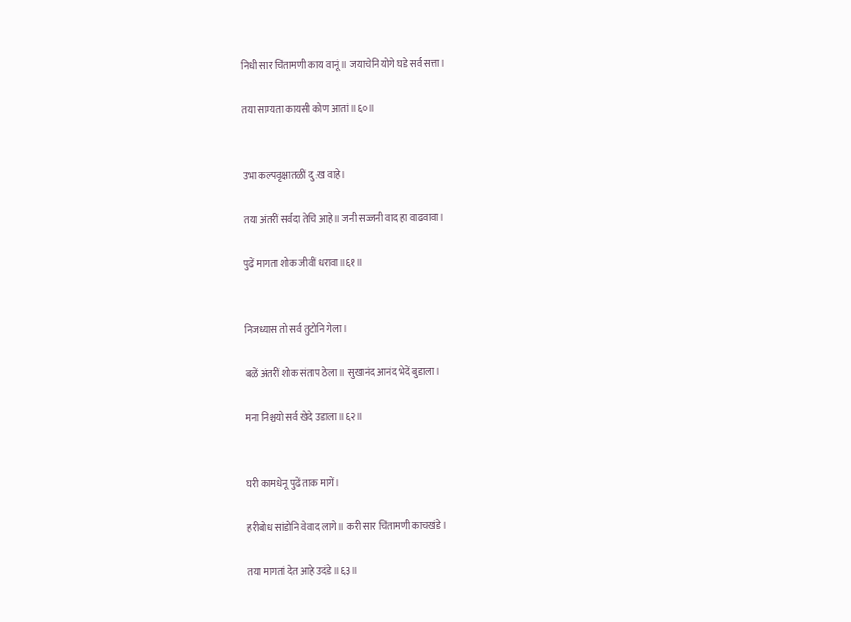निधी सार चिंतामणी काय वानूं॥ जयाचेनि योगे घडे सर्व सत्ता।

तया साम्यता कायसी कोण आतां॥६०॥


उभा कल्पवृक्षातळीं दु:ख वाहे।

तया अंतरीं सर्वदा तेचि आहे॥ जनी सज्जनी वाद हा वाढवावा।

पुढें मागता शोक जीवीं धरावा॥६१॥


निजध्यास तो सर्व तुटोनि गेला।

बळें अंतरीं शोक संताप ठेला॥ सुखानंद आनंद भेदें बुडाला।

मना निश्चयो सर्व खेदे उडाला॥६२॥


घरी कामधेनू पुढें ताक मागें।

हरीबोध सांडोनि वेवाद लागे॥ करी सार चिंतामणी काचखंडे।

तया मागतां देत आहे उदंडे॥६३॥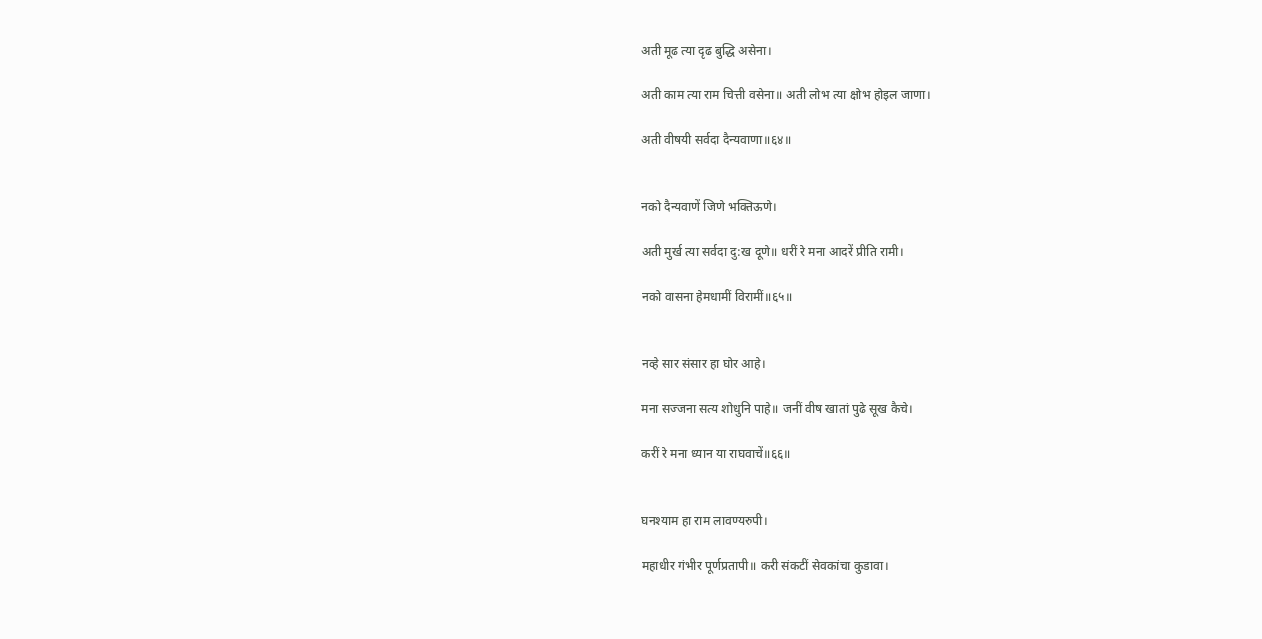अती मूढ त्या दृढ बुद्धि असेना।

अती काम त्या राम चित्ती वसेना॥ अती लोभ त्या क्षोभ होइल जाणा।

अती वीषयी सर्वदा दैन्यवाणा॥६४॥


नको दैन्यवाणें जिणे भक्तिऊणे।

अती मुर्ख त्या सर्वदा दु:ख दूणे॥ धरीं रे मना आदरें प्रीति रामी।

नको वासना हेमधामीं विरामीं॥६५॥


नव्हे सार संसार हा घोर आहे।

मना सज्जना सत्य शोधुनि पाहे॥ जनीं वीष खातां पुढे सूख कैचे।

करीं रे मना ध्यान या राघवाचें॥६६॥


घनश्याम हा राम लावण्यरुपी।

महाधीर गंभीर पूर्णप्रतापी॥ करी संकटीं सेवकांचा कुडावा।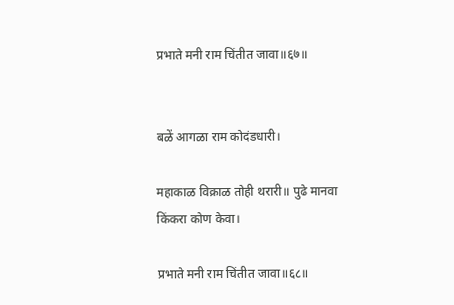प्रभाते मनी राम चिंतीत जावा॥६७॥


बळें आगळा राम कोदंडधारी।

महाकाळ विक्राळ तोही थरारी॥ पुढे मानवा किंकरा कोण केवा।

प्रभाते मनी राम चिंतीत जावा॥६८॥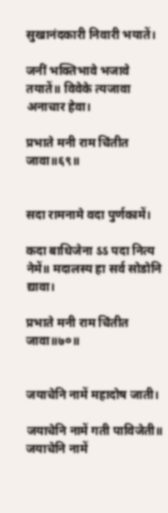सुखानंदकारी निवारी भयातें।

जनीं भक्तिभावे भजावे तयातें॥ विवेके त्यजावा अनाचार हेवा।

प्रभाते मनी राम चिंतीत जावा॥६९॥


सदा रामनामे वदा पुर्णकामें।

कदा बाधिजेना ऽऽ पदा नित्य नेमें॥ मदालस्य हा सर्व सोडोनि द्यावा।

प्रभाते मनी राम चिंतीत जावा॥७०॥


जयाचेनि नामें महादोष जाती।

जयाचेनि नामें गती पाविजेती॥ जयाचेनि नामें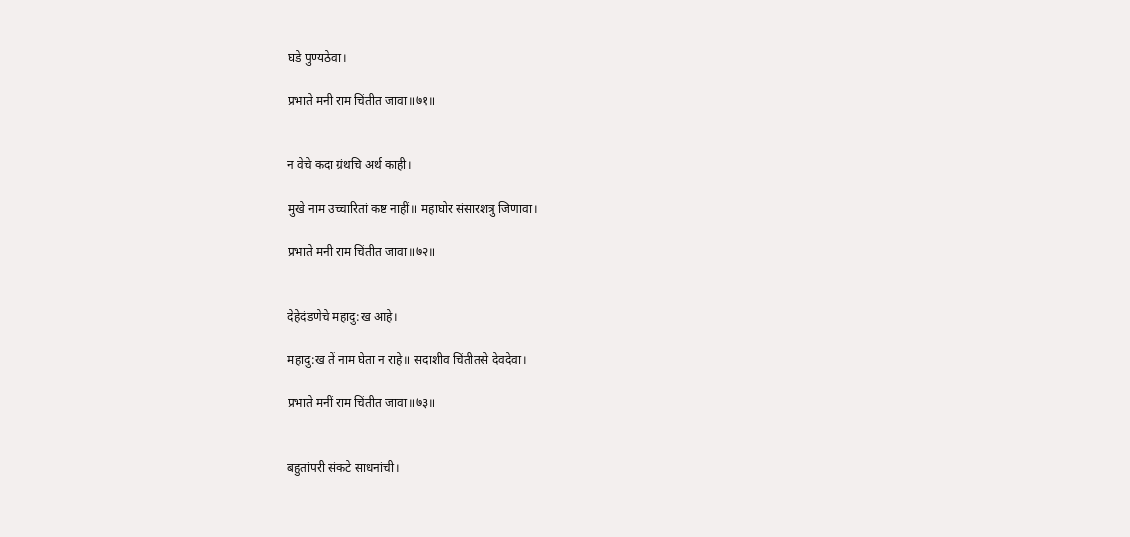घडे पुण्यठेवा।

प्रभाते मनी राम चिंतीत जावा॥७१॥


न वेचे कदा ग्रंथचि अर्थ काही।

मुखे नाम उच्चारितां कष्ट नाहीं॥ महाघोर संसारशत्रु जिणावा।

प्रभाते मनी राम चिंतीत जावा॥७२॥


देहेदंडणेचे महादु:ख आहे।

महादु:ख तें नाम घेता न राहे॥ सदाशीव चिंतीतसे देवदेवा।

प्रभाते मनीं राम चिंतीत जावा॥७३॥


बहुतांपरी संकटे साधनांची।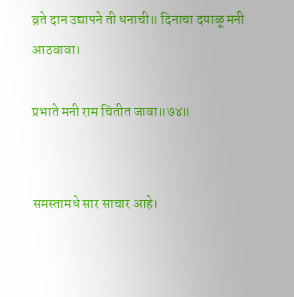व्रते दान उद्यापने ती धनाची॥ दिनाचा दयाळू मनी आठवावा।

प्रभाते मनी राम चिंतीत जावा॥७४॥


समस्तामधे सार साचार आहे।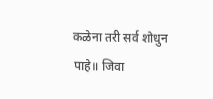कळेना तरी सर्व शोधुन पाहे॥ जिवा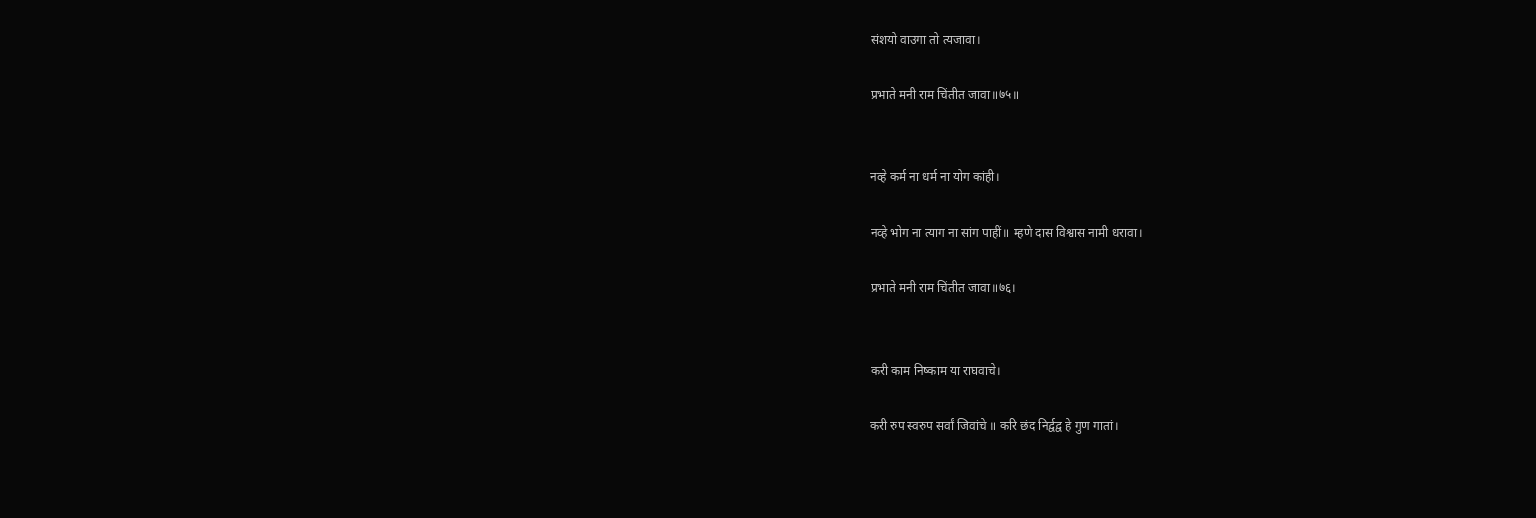संशयो वाउगा तो त्यजावा।

प्रभाते मनी राम चिंतीत जावा॥७५॥


नव्हे कर्म ना धर्म ना योग कांही।

नव्हे भोग ना त्याग ना सांग पाहीं॥ म्हणे दास विश्वास नामी धरावा।

प्रभाते मनी राम चिंतीत जावा॥७६।


करी काम निष्काम या राघवाचे।

करी रुप स्वरुप सर्वां जिवांचे ॥ करि छंद निर्द्वद्व हे गुण गातां।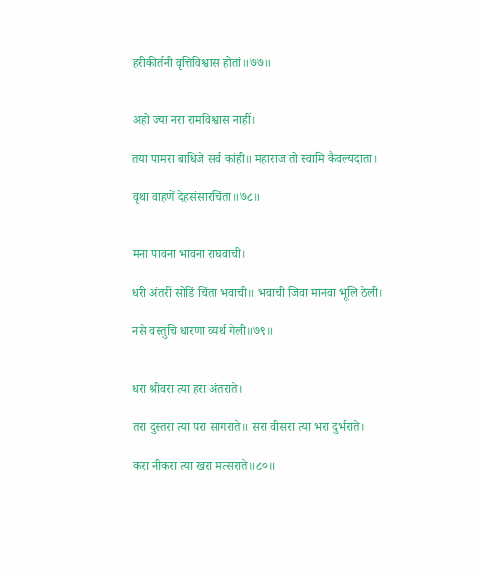हरीकीर्तनी वृत्तिविश्वास होतां॥७७॥


अहो ज्या नरा रामविश्वास नाहीं।

तया पामरा बाधिजे सर्व कांही॥ महाराज तो स्वामि कैवल्यदाता।

वृथा वाहणें देहसंसारचिंता॥७८॥


मना पावना भावना राघवाची।

धरी अंतरीं सोडिं चिंता भवाची॥ भवाची जिवा मानवा भूलि ठेली।

नसे वस्तुचि धारणा व्यर्थ गेली॥७९॥


धरा श्रीवरा त्या हरा अंतराते।

तरा दुस्तरा त्या परा सागराते॥ सरा वीसरा त्या भरा दुर्भराते।

करा नीकरा त्या खरा मत्सराते॥८०॥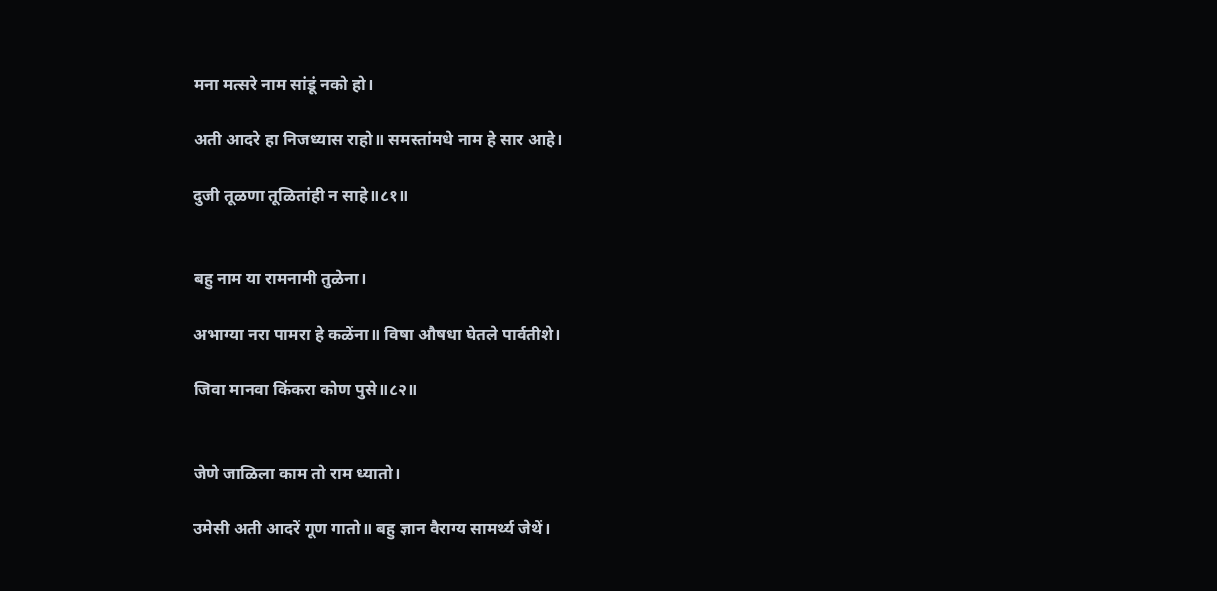मना मत्सरे नाम सांडूं नको हो।

अती आदरे हा निजध्यास राहो॥ समस्तांमधे नाम हे सार आहे।

दुजी तूळणा तूळितांही न साहे॥८१॥


बहु नाम या रामनामी तुळेना।

अभाग्या नरा पामरा हे कळेंना॥ विषा औषधा घेतले पार्वतीशे।

जिवा मानवा किंकरा कोण पुसे॥८२॥


जेणे जाळिला काम तो राम ध्यातो।

उमेसी अती आदरें गूण गातो॥ बहु ज्ञान वैराग्य सामर्थ्य जेथें।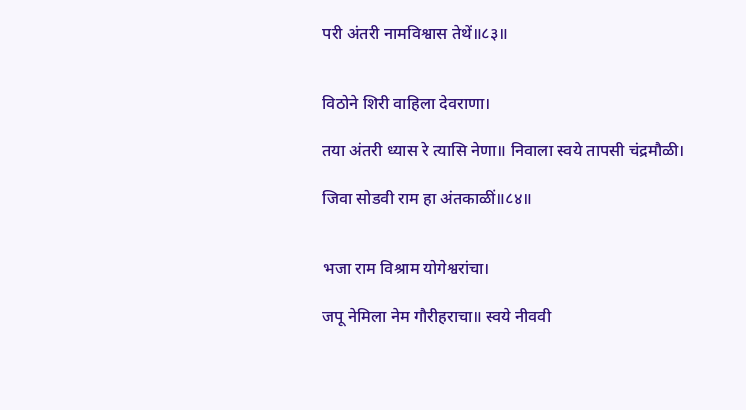परी अंतरी नामविश्वास तेथें॥८३॥


विठोने शिरी वाहिला देवराणा।

तया अंतरी ध्यास रे त्यासि नेणा॥ निवाला स्वये तापसी चंद्रमौळी।

जिवा सोडवी राम हा अंतकाळीं॥८४॥


भजा राम विश्राम योगेश्वरांचा।

जपू नेमिला नेम गौरीहराचा॥ स्वये नीववी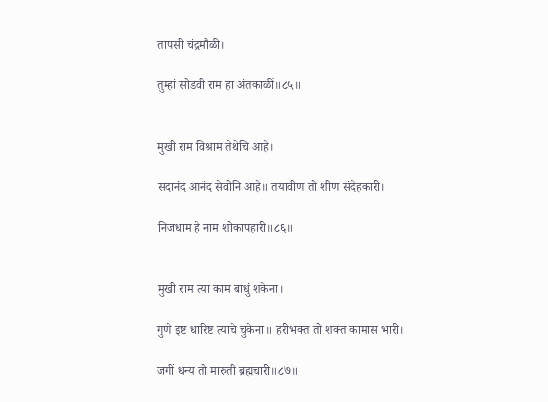तापसी चंद्रमौळी।

तुम्हां सोडवी राम हा अंतकाळीं॥८५॥


मुखी राम विश्राम तेथेचि आहे।

सदानंद आनंद सेवोनि आहे॥ तयावीण तो शीण संदेहकारी।

निजधाम हे नाम शोकापहारी॥८६॥


मुखी राम त्या काम बाधुं शकेना।

गुणे इष्ट धारिष्ट त्याचे चुकेना॥ हरीभक्त तो शक्त कामास भारी।

जगीं धन्य तो मारुती ब्रह्मचारी॥८७॥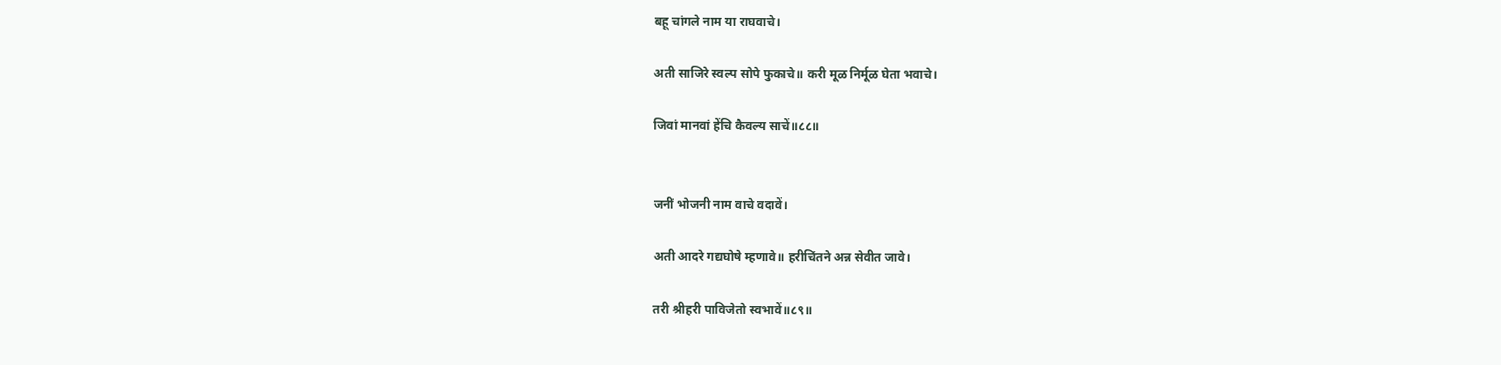बहू चांगले नाम या राघवाचे।

अती साजिरे स्वल्प सोपे फुकाचे॥ करी मूळ निर्मूळ घेता भवाचे।

जिवां मानवां हेंचि कैवल्य साचें॥८८॥


जनीं भोजनी नाम वाचे वदावें।

अती आदरे गद्यघोषे म्हणावे॥ हरीचिंतने अन्न सेवीत जावे।

तरी श्रीहरी पाविजेतो स्वभावें॥८९॥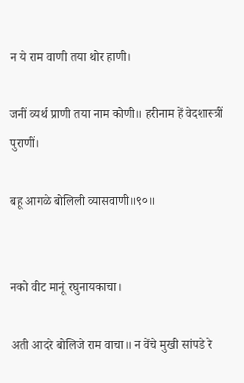न ये राम वाणी तया थोर हाणी।

जनीं व्यर्थ प्राणी तया नाम कोणी॥ हरीनाम हें वेदशास्त्रीं पुराणीं।

बहू आगळे बोलिली व्यासवाणी॥९०॥


नको वीट मानूं रघुनायकाचा।

अती आदरे बोलिजे राम वाचा॥ न वेंचे मुखी सांपडे रे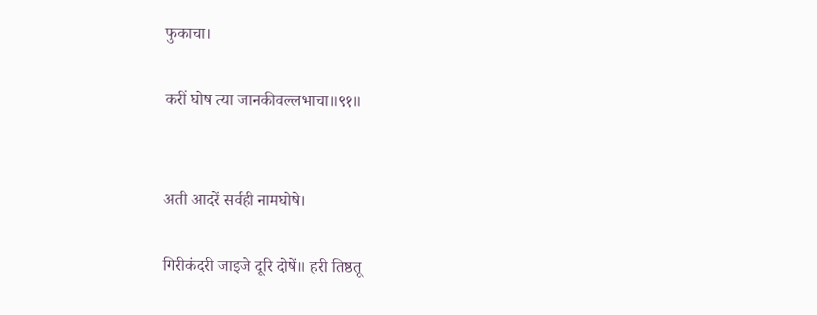फुकाचा।

करीं घोष त्या जानकीवल्लभाचा॥९१॥


अती आदरें सर्वही नामघोषे।

गिरीकंदरी जाइजे दूरि दोषें॥ हरी तिष्ठतू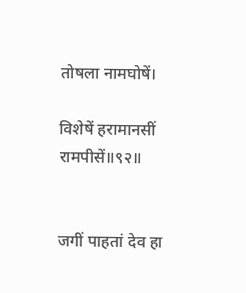तोषला नामघोषें।

विशेषें हरामानसीं रामपीसें॥९२॥


जगीं पाहतां देव हा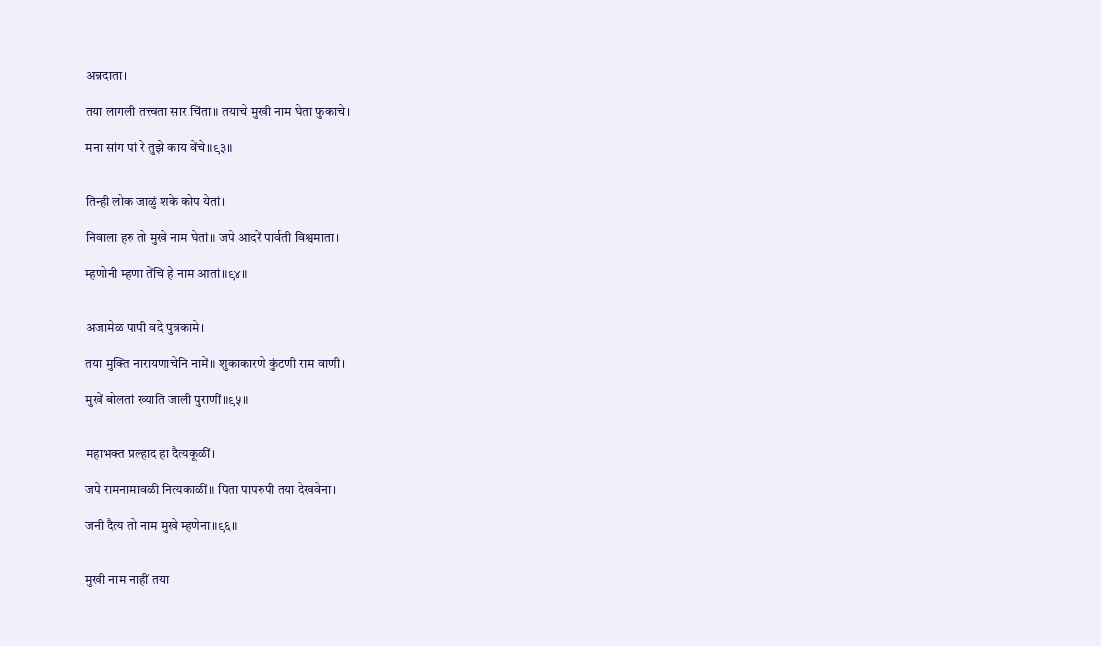अन्नदाता।

तया लागली तत्त्वता सार चिंता॥ तयाचे मुखी नाम घेता फुकाचे।

मना सांग पां रे तुझे काय वेंचे॥९३॥


तिन्ही लोक जाळुं शके कोप येतां।

निवाला हरु तो मुखे नाम घेतां॥ जपे आदरें पार्वती विश्वमाता।

म्हणोनी म्हणा तेंचि हे नाम आतां॥९४॥


अजामेळ पापी वदे पुत्रकामे।

तया मुक्ति नारायणाचेनि नामें॥ शुकाकारणे कुंटणी राम वाणी।

मुखें बोलतां ख्याति जाली पुराणीं॥९५॥


महाभक्त प्रल्हाद हा दैत्यकूळीं।

जपे रामनामावळी नित्यकाळीं॥ पिता पापरुपी तया देखवेना।

जनी दैत्य तो नाम मुखे म्हणेना॥९६॥


मुखी नाम नाहीं तया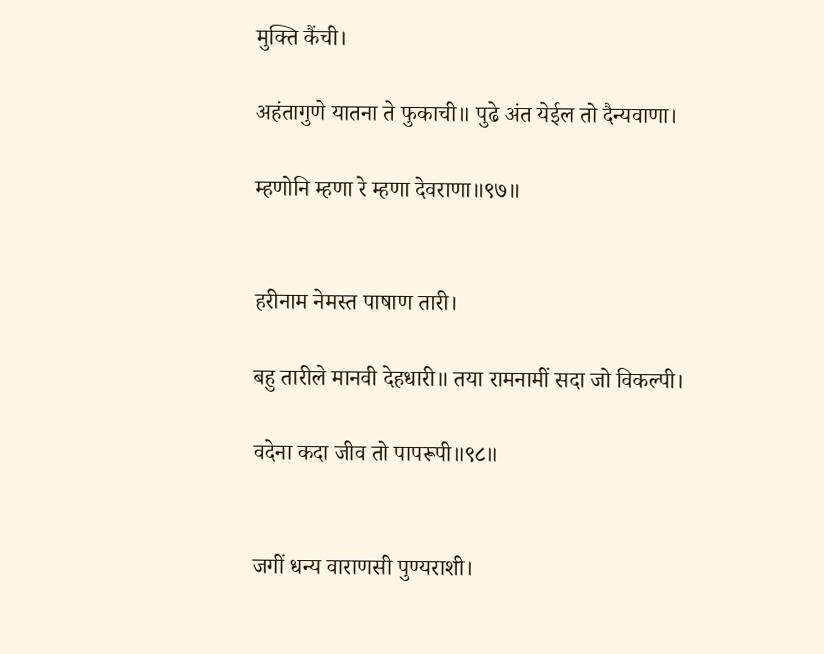मुक्ति कैंची।

अहंतागुणे यातना ते फुकाची॥ पुढे अंत येईल तो दैन्यवाणा।

म्हणोनि म्हणा रे म्हणा देवराणा॥९७॥


हरीनाम नेमस्त पाषाण तारी।

बहु तारीले मानवी देहधारी॥ तया रामनामीं सदा जो विकल्पी।

वदेना कदा जीव तो पापरूपी॥९८॥


जगीं धन्य वाराणसी पुण्यराशी।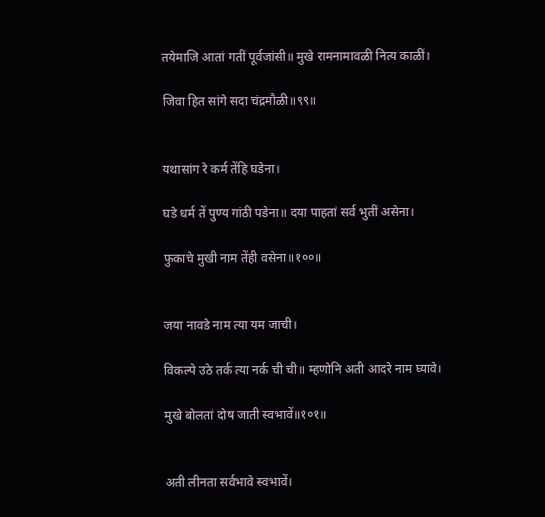तयेमाजि आतां गतीं पूर्वजांसी॥ मुखे रामनामावळी नित्य काळीं।

जिवा हित सांगे सदा चंद्रमौळी॥९९॥


यथासांग रे कर्म तेंहि घडेना।

घडे धर्म तें पुण्य गांठी पडेना॥ दया पाहतां सर्व भुतीं असेना।

फुकाचे मुखी नाम तेंही वसेना॥१००॥


जया नावडे नाम त्या यम जाची।

विकल्पे उठे तर्क त्या नर्क ची ची॥ म्हणोनि अती आदरे नाम घ्यावे।

मुखे बोलतां दोष जाती स्वभावें॥१०१॥


अती लीनता सर्वभावे स्वभावें।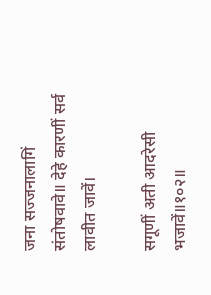जना सज्जनालागिं संतोषवावे॥ देहे कारणीं सर्व लावीत जावें।

सगूणीं अती आदरेसी भजावें॥१०२॥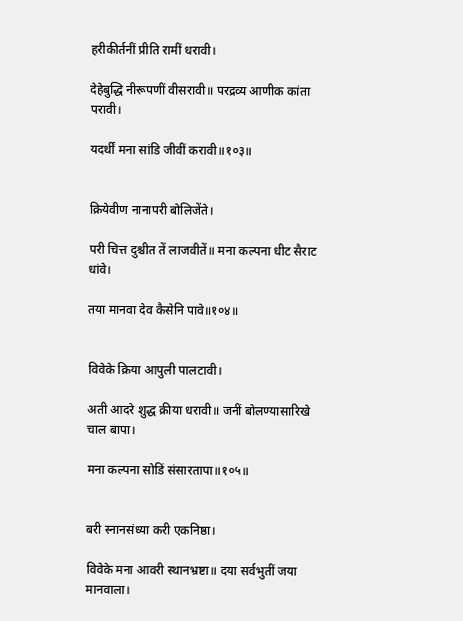हरीकीर्तनीं प्रीति रामीं धरावी।

देहेबुद्धि नीरूपणीं वीसरावी॥ परद्रव्य आणीक कांता परावी।

यदर्थीं मना सांडि जीवीं करावी॥१०३॥


क्रियेवीण नानापरी बोलिजेंते।

परी चित्त दुश्चीत तें लाजवीतें॥ मना कल्पना धीट सैराट धांवे।

तया मानवा देव कैसेनि पावे॥१०४॥


विवेके क्रिया आपुली पालटावी।

अती आदरे शुद्ध क्रीया धरावी॥ जनीं बोलण्यासारिखे चाल बापा।

मना कल्पना सोडिं संसारतापा॥१०५॥


बरी स्नानसंध्या करी एकनिष्ठा।

विवेके मना आवरी स्थानभ्रष्टा॥ दया सर्वभुतीं जया मानवाला।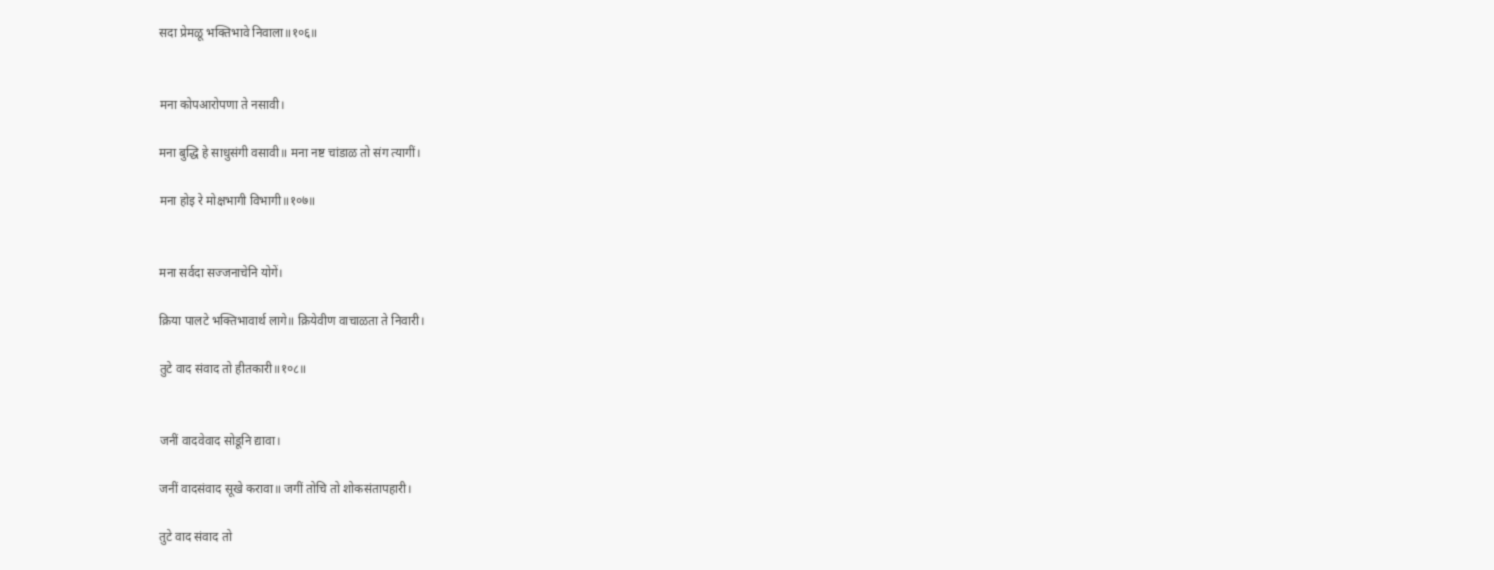सदा प्रेमळू भक्तिभावे निवाला॥१०६॥


मना कोपआरोपणा ते नसावी।

मना बुद्धि हे साधुसंगी वसावी॥ मना नष्ट चांडाळ तो संग त्यागीं।

मना होइ रे मोक्षभागी विभागी॥१०७॥


मना सर्वदा सज्जनाचेनि योगें।

क्रिया पालटे भक्तिभावार्थ लागे॥ क्रियेवीण वाचाळता ते निवारी।

तुटे वाद संवाद तो हीतकारी॥१०८॥


जनीं वादवेवाद सोडूनि द्यावा।

जनीं वादसंवाद सूखे करावा॥ जगीं तोचि तो शोकसंतापहारी।

तुटे वाद संवाद तो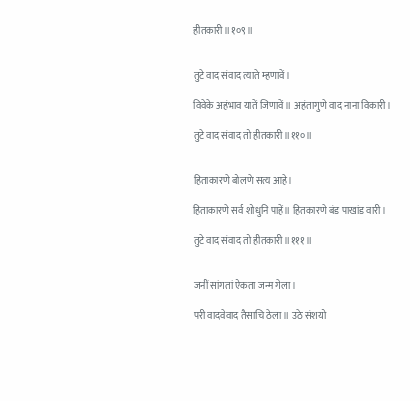हीतकारी॥१०९॥


तुटे वाद संवाद त्याते म्हणावें।

विवेके अहंभाव यातें जिणावें॥ अहंतागुणे वाद नाना विकारी।

तुटे वाद संवाद तो हीतकारी॥११०॥


हिताकारणे बोलणे सत्य आहे।

हिताकारणे सर्व शोधुनि पाहें॥ हितकारणे बंड पाखांड वारी।

तुटे वाद संवाद तो हीतकारी॥१११॥


जनीं सांगतां ऐकता जन्म गेला।

परी वादवेवाद तैसाचि ठेला॥ उठे संशयो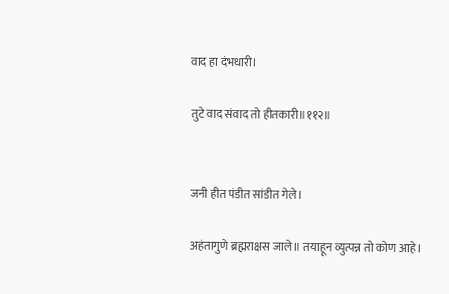वाद हा दंभधारी।

तुटे वाद संवाद तो हीतकारी॥११२॥


जनी हीत पंडीत सांडीत गेले।

अहंतागुणे ब्रह्मराक्षस जाले॥ तयाहून व्युत्पन्न तो कोण आहे।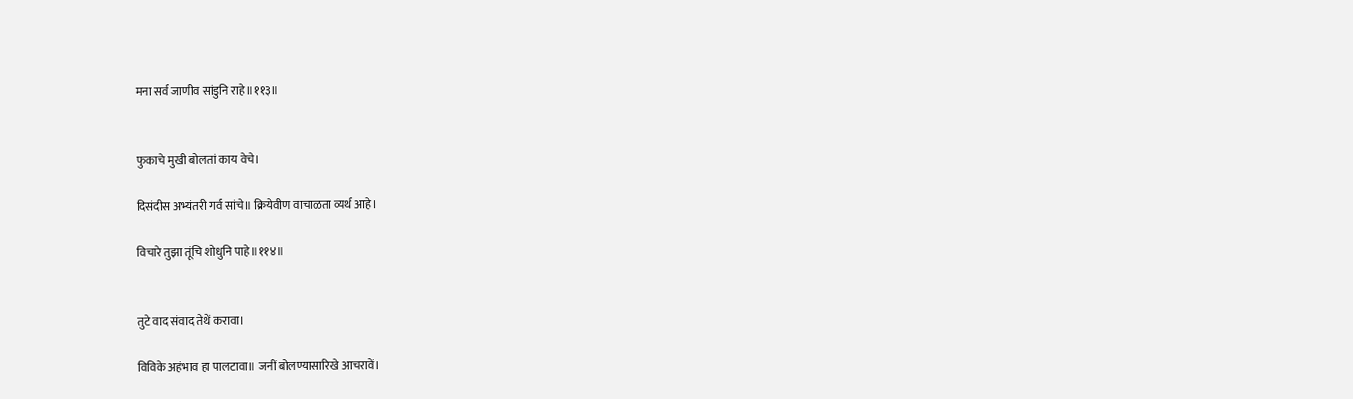मना सर्व जाणीव सांडुनि राहे॥११३॥


फुकाचे मुखी बोलतां काय वेचे।

दिसंदीस अभ्यंतरी गर्व सांचे॥ क्रियेवीण वाचाळता व्यर्थ आहे।

विचारे तुझा तूंचि शोधुनि पाहे॥११४॥


तुटे वाद संवाद तेथें करावा।

विविके अहंभाव हा पालटावा॥ जनीं बोलण्यासारिखे आचरावें।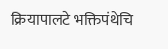क्रियापालटे भक्तिपंथेचि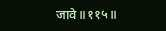जावे॥११५॥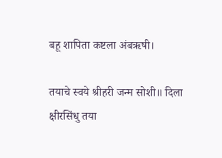बहू शापिता कष्टला अंबऋषी।

तयाचे स्वये श्रीहरी जन्म सोशी॥ दिला क्षीरसिंधु तया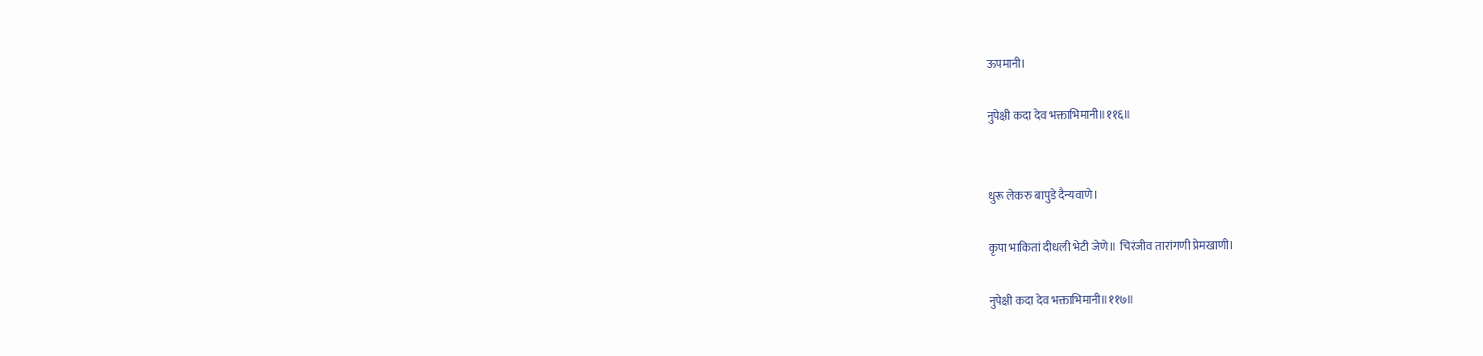ऊपमानी।

नुपेक्षी कदा देव भक्ताभिमानी॥११६॥


धुरू लेकरु बापुडे दैन्यवाणे।

कृपा भाकितां दीधली भेटी जेणे॥ चिरंजीव तारांगणी प्रेमखाणी।

नुपेक्षी कदा देव भक्ताभिमानी॥११७॥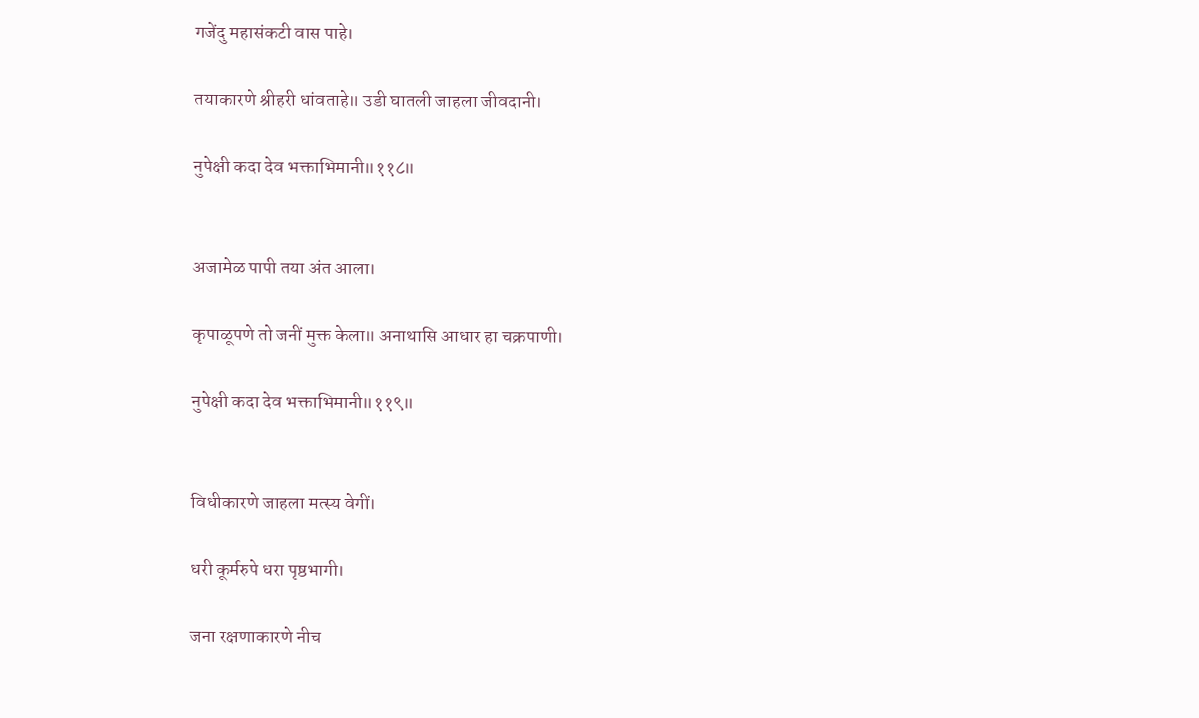गजेंदु महासंकटी वास पाहे।

तयाकारणे श्रीहरी धांवताहे॥ उडी घातली जाहला जीवदानी।

नुपेक्षी कदा देव भक्ताभिमानी॥११८॥


अजामेळ पापी तया अंत आला।

कृपाळूपणे तो जनीं मुक्त केला॥ अनाथासि आधार हा चक्रपाणी।

नुपेक्षी कदा देव भक्ताभिमानी॥११९॥


विधीकारणे जाहला मत्स्य वेगीं।

धरी कूर्मरुपे धरा पृष्ठभागी।

जना रक्षणाकारणे नीच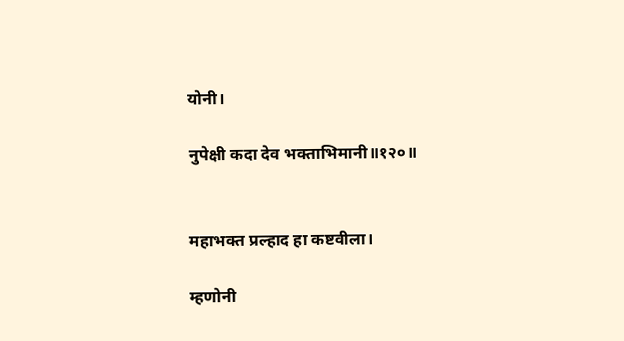योनी।

नुपेक्षी कदा देव भक्ताभिमानी॥१२०॥


महाभक्त प्रल्हाद हा कष्टवीला।

म्हणोनी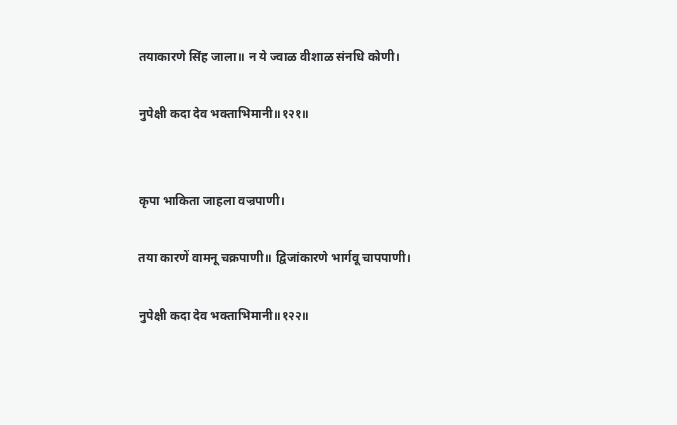तयाकारणे सिंह जाला॥ न ये ज्वाळ वीशाळ संनधि कोणी।

नुपेक्षी कदा देव भक्ताभिमानी॥१२१॥


कृपा भाकिता जाहला वज्रपाणी।

तया कारणें वामनू चक्रपाणी॥ द्विजांकारणे भार्गवू चापपाणी।

नुपेक्षी कदा देव भक्ताभिमानी॥१२२॥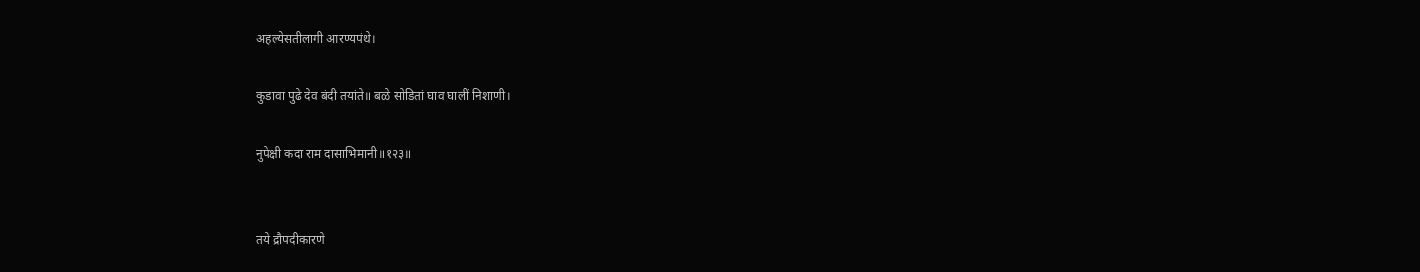अहल्येसतीलागी आरण्यपंथे।

कुडावा पुढे देव बंदी तयांते॥ बळे सोडितां घाव घालीं निशाणी।

नुपेक्षी कदा राम दासाभिमानी॥१२३॥


तये द्रौपदीकारणे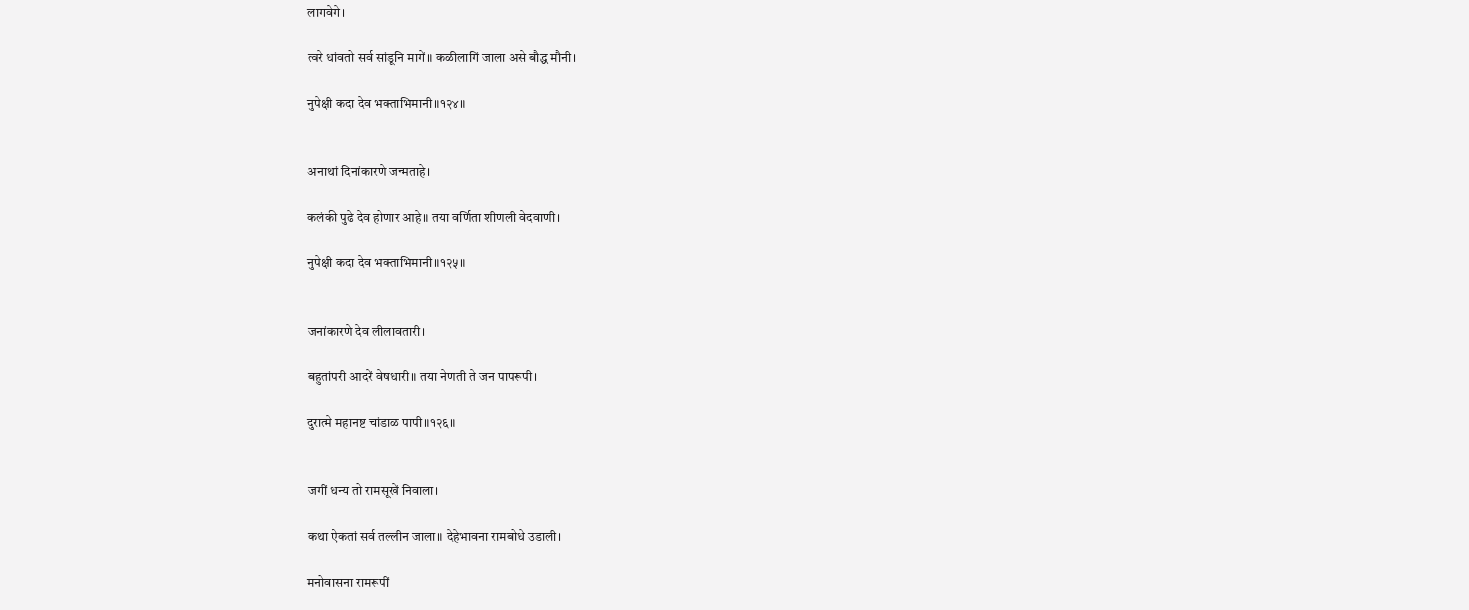लागवेगे।

त्वरे धांवतो सर्व सांडूनि मागें॥ कळीलागिं जाला असे बौद्ध मौनी।

नुपेक्षी कदा देव भक्ताभिमानी॥१२४॥


अनाथां दिनांकारणे जन्मताहे।

कलंकी पुढे देव होणार आहे॥ तया वर्णिता शीणली वेदवाणी।

नुपेक्षी कदा देव भक्ताभिमानी॥१२५॥


जनांकारणे देव लीलावतारी।

बहुतांपरी आदरें वेषधारी॥ तया नेणती ते जन पापरूपी।

दुरात्मे महानष्ट चांडाळ पापी॥१२६॥


जगीं धन्य तो रामसूखें निवाला।

कथा ऐकतां सर्व तल्लीन जाला॥ देहेभावना रामबोधे उडाली।

मनोवासना रामरूपीं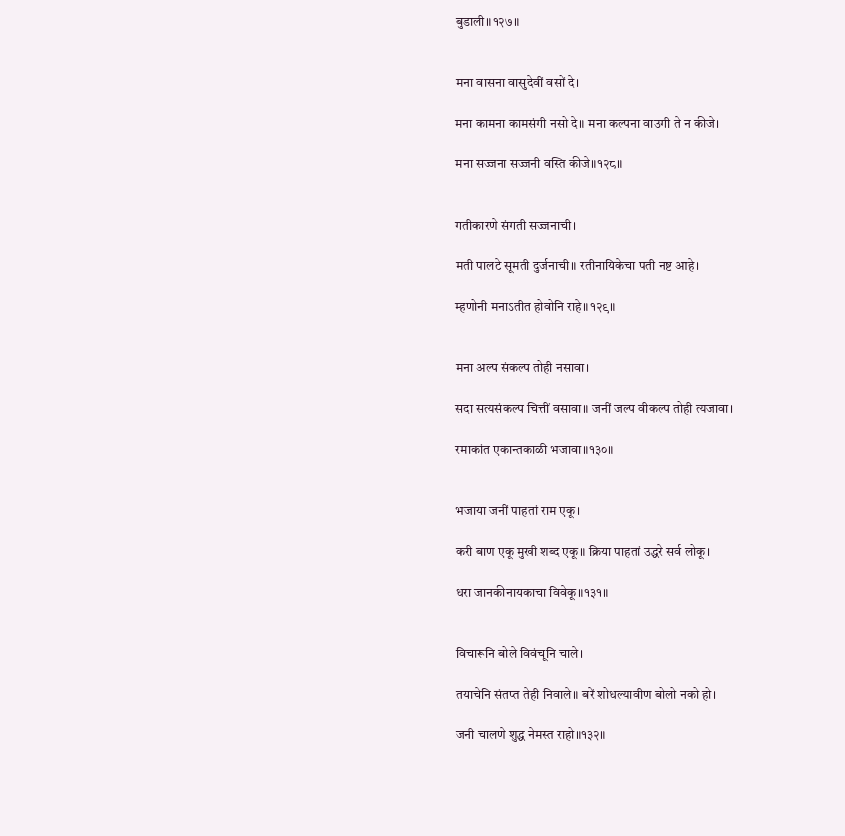बुडाली॥१२७॥


मना वासना वासुदेवीं वसों दे।

मना कामना कामसंगी नसो दे॥ मना कल्पना वाउगी ते न कीजे।

मना सज्जना सज्जनी वस्ति कीजे॥१२८॥


गतीकारणे संगती सज्जनाची।

मती पालटे सूमती दुर्जनाची॥ रतीनायिकेचा पती नष्ट आहे।

म्हणोनी मनाऽतीत होवोनि राहे॥१२९॥


मना अल्प संकल्प तोही नसावा।

सदा सत्यसंकल्प चित्तीं वसावा॥ जनीं जल्प वीकल्प तोही त्यजावा।

रमाकांत एकान्तकाळी भजावा॥१३०॥


भजाया जनीं पाहतां राम एकू।

करी बाण एकू मुखी शब्द एकू॥ क्रिया पाहतां उद्धरे सर्व लोकू।

धरा जानकीनायकाचा विवेकू॥१३१॥


विचारूनि बोले विवंचूनि चाले।

तयाचेनि संतप्त तेही निवाले॥ बरें शोधल्यावीण बोलो नको हो।

जनी चालणे शुद्ध नेमस्त राहो॥१३२॥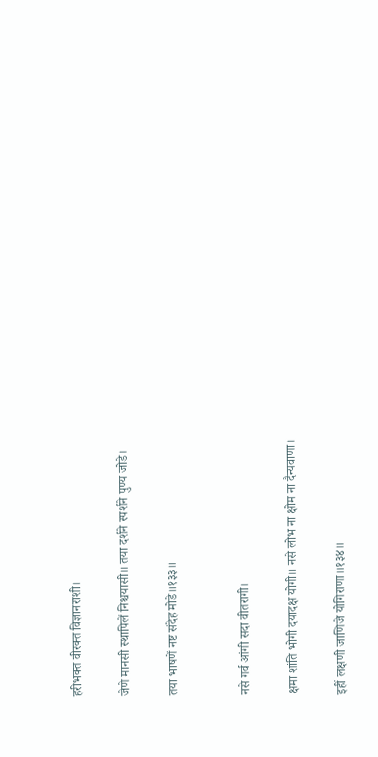हरीभक्त वीरक्त विज्ञानराशी।

जेणे मानसी स्थापिलें निश्चयासी॥ तया दर्शने स्पर्शने पुण्य जोडे।

तया भाषणें नष्ट संदेह मोडे॥१३३॥


नसे गर्व आंगी सदा वीतरागी।

क्षमा शांति भोगी दयादक्ष योगी॥ नसे लोभ ना क्षोम ना दैन्यवाणा।

इहीं लक्षणी जाणिजे योगिराणा॥१३४॥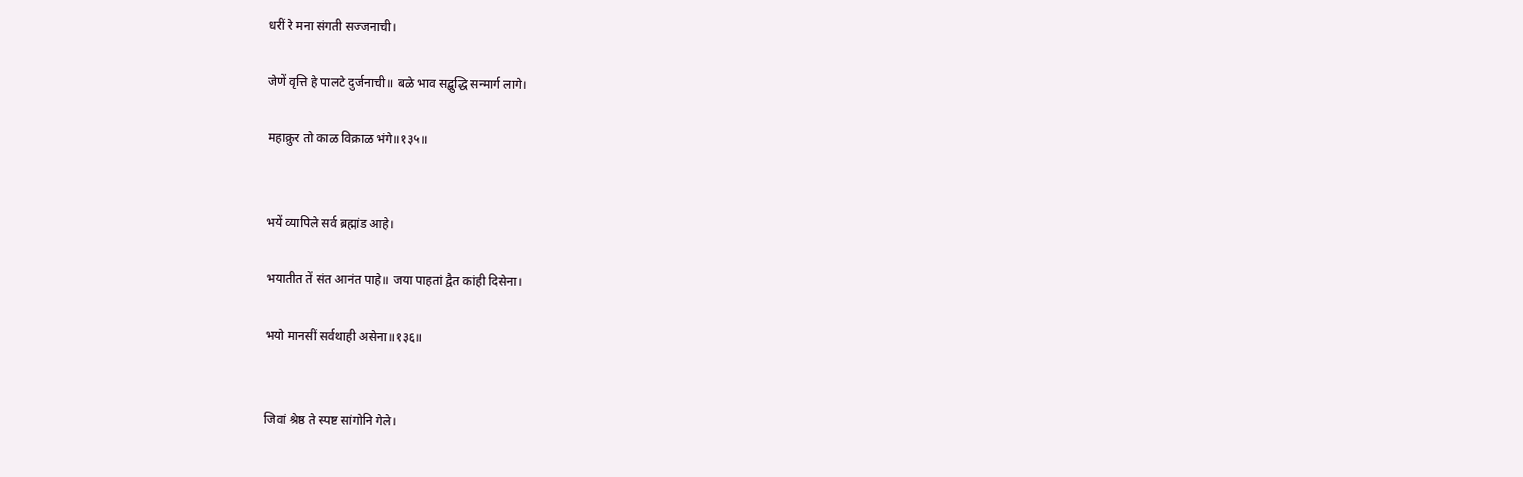धरीं रे मना संगती सज्जनाची।

जेणें वृत्ति हे पालटे दुर्जनाची॥ बळे भाव सद्बुद्धि सन्मार्ग लागे।

महाक्रुर तो काळ विक्राळ भंगे॥१३५॥


भयें व्यापिले सर्व ब्रह्मांड आहे।

भयातीत तें संत आनंत पाहे॥ जया पाहतां द्वैत कांही दिसेना।

भयो मानसीं सर्वथाही असेना॥१३६॥


जिवां श्रेष्ठ ते स्पष्ट सांगोनि गेले।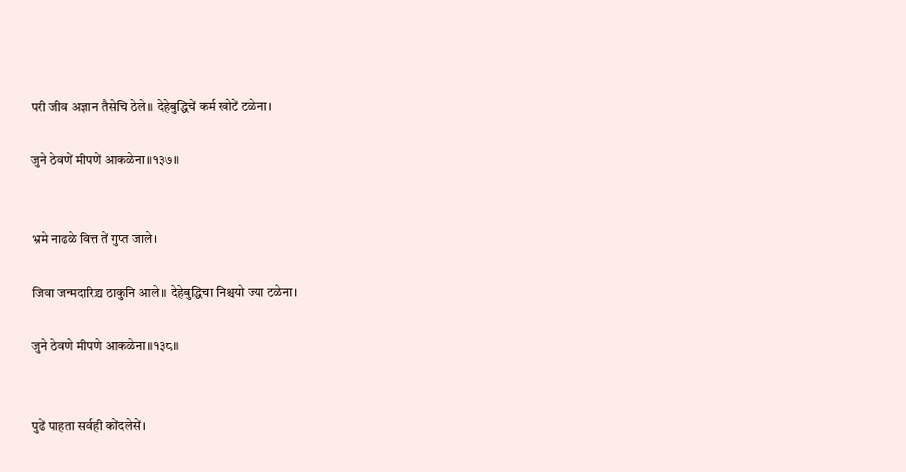परी जीव अज्ञान तैसेचि ठेले॥ देहेबुद्धिचें कर्म खोटें टळेना।

जुने ठेवणें मीपणें आकळेना॥१३७॥


भ्रमे नाढळे वित्त तें गुप्त जाले।

जिवा जन्मदारिद्र्य ठाकुनि आले॥ देहेबुद्धिचा निश्चयो ज्या टळेना।

जुने ठेवणे मीपणे आकळेना॥१३८॥


पुढें पाहता सर्वही कोंदलेसें।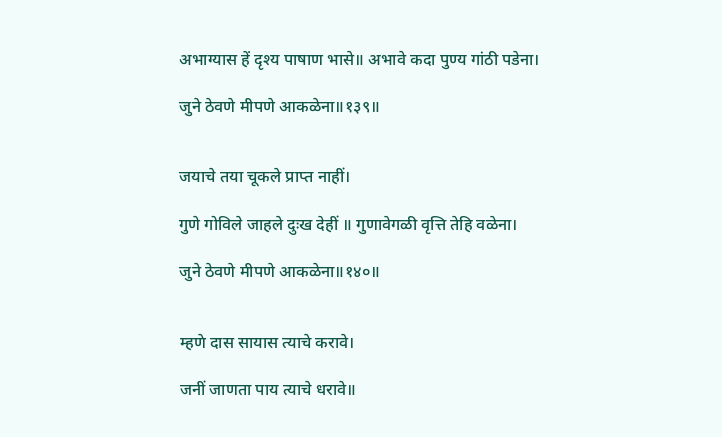अभाग्यास हें दृश्य पाषाण भासे॥ अभावे कदा पुण्य गांठी पडेना।

जुने ठेवणे मीपणे आकळेना॥१३९॥


जयाचे तया चूकले प्राप्त नाहीं।

गुणे गोविले जाहले दुःख देहीं ॥ गुणावेगळी वृत्ति तेहि वळेना।

जुने ठेवणे मीपणे आकळेना॥१४०॥


म्हणे दास सायास त्याचे करावे।

जनीं जाणता पाय त्याचे धरावे॥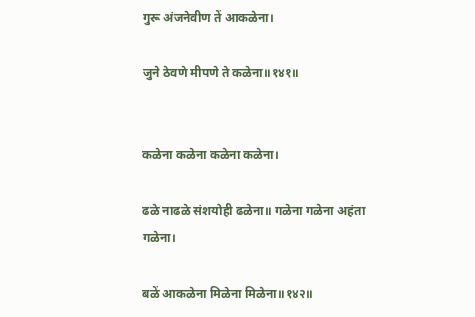गुरू अंजनेवीण तें आकळेना।

जुने ठेवणे मीपणे ते कळेना॥१४१॥


कळेना कळेना कळेना कळेना।

ढळे नाढळे संशयोही ढळेना॥ गळेना गळेना अहंता गळेना।

बळें आकळेना मिळेना मिळेना॥१४२॥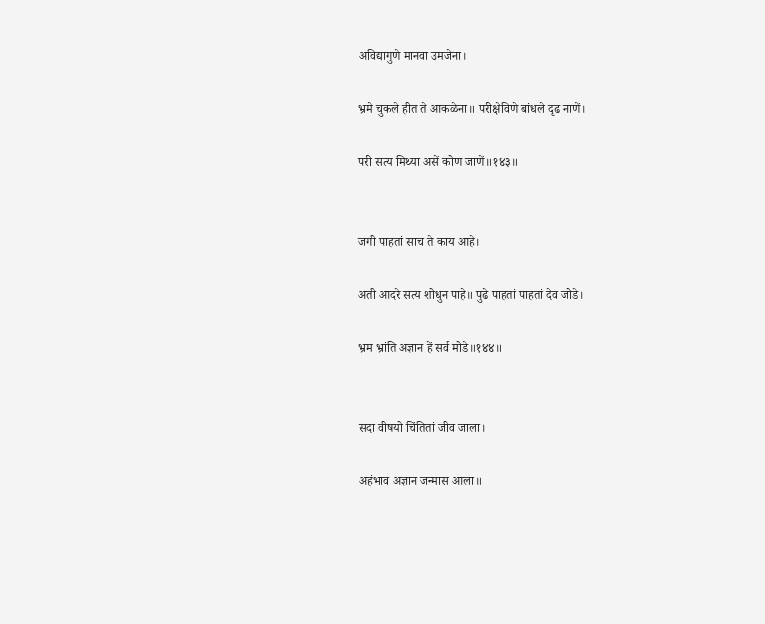अविद्यागुणे मानवा उमजेना।

भ्रमे चुकले हीत ते आकळेना॥ परीक्षेविणे बांधले दृढ नाणें।

परी सत्य मिथ्या असें कोण जाणें॥१४३॥


जगी पाहतां साच ते काय आहे।

अती आदरे सत्य शोधुन पाहे॥ पुढे पाहतां पाहतां देव जोडे।

भ्रम भ्रांति अज्ञान हें सर्व मोडे॥१४४॥


सदा वीषयो चिंतितां जीव जाला।

अहंभाव अज्ञान जन्मास आला॥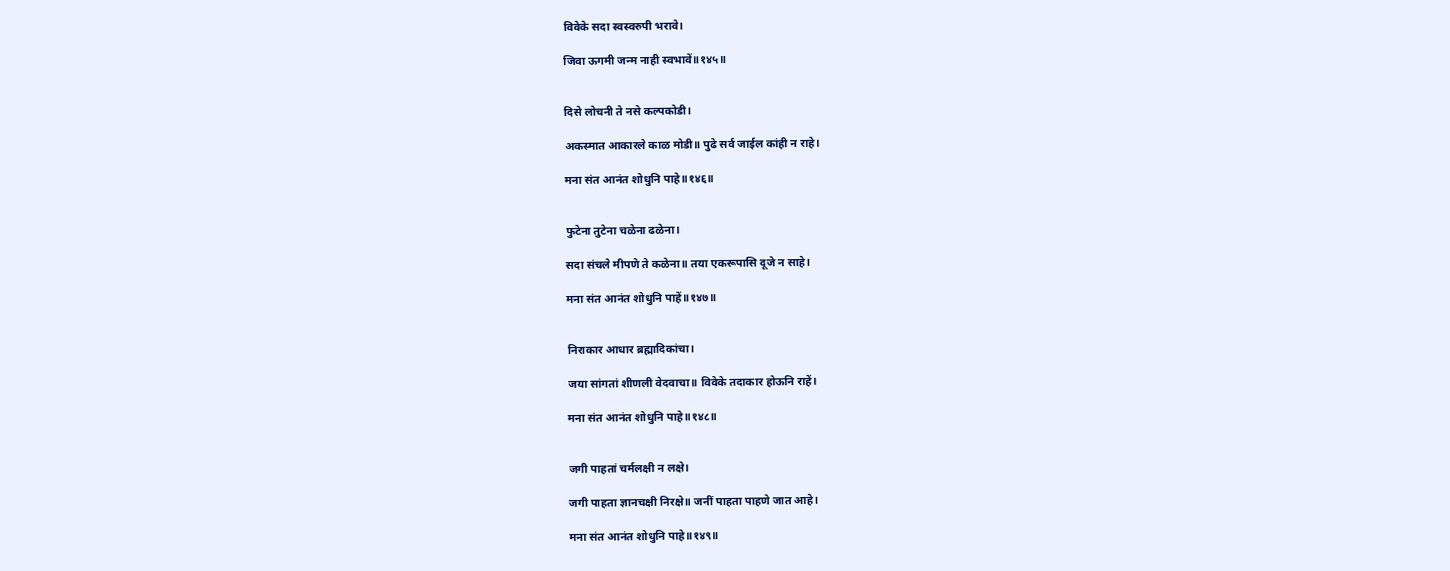विवेके सदा स्वस्वरुपी भरावे।

जिवा ऊगमी जन्म नाही स्वभावें॥१४५॥


दिसे लोचनी ते नसे कल्पकोडी।

अकस्मात आकारले काळ मोडी॥ पुढे सर्व जाईल कांही न राहे।

मना संत आनंत शोधुनि पाहे॥१४६॥


फुटेना तुटेना चळेना ढळेना।

सदा संचले मीपणे ते कळेना॥ तया एकरूपासि दूजे न साहे।

मना संत आनंत शोधुनि पाहें॥१४७॥


निराकार आधार ब्रह्मादिकांचा।

जया सांगतां शीणली वेदवाचा॥ विवेके तदाकार होऊनि राहें।

मना संत आनंत शोधुनि पाहे॥१४८॥


जगी पाहतां चर्मलक्षी न लक्षे।

जगी पाहता ज्ञानचक्षी निरक्षे॥ जनीं पाहता पाहणे जात आहे।

मना संत आनंत शोधुनि पाहे॥१४९॥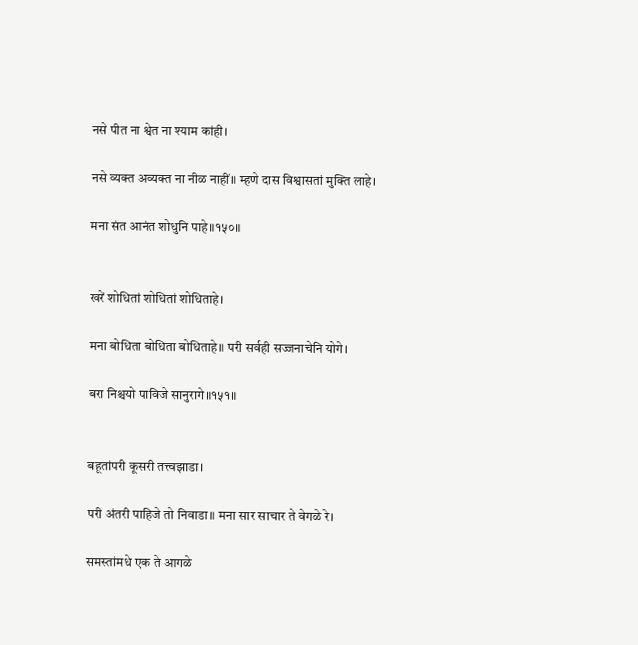नसे पीत ना श्वेत ना श्याम कांही।

नसे व्यक्त अव्यक्त ना नीळ नाहीं॥ म्हणे दास विश्वासतां मुक्ति लाहे।

मना संत आनंत शोधुनि पाहे॥१५०॥


खरें शोधितां शोधितां शोधिताहे।

मना बोधिता बोधिता बोधिताहे॥ परी सर्वही सज्जनाचेनि योगे।

बरा निश्चयो पाविजे सानुरागे॥१५१॥


बहूतांपरी कूसरी तत्त्वझाडा।

परी अंतरी पाहिजे तो निवाडा॥ मना सार साचार ते वेगळे रे।

समस्तांमधे एक ते आगळे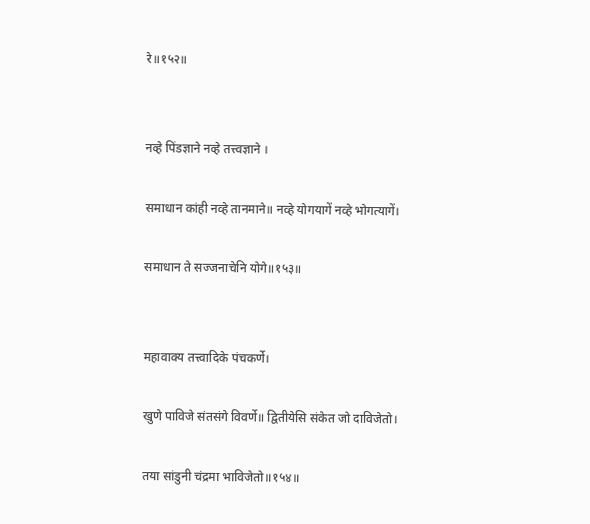रे॥१५२॥


नव्हे पिंडज्ञाने नव्हे तत्त्वज्ञाने ।

समाधान कांही नव्हे तानमाने॥ नव्हे योगयागें नव्हे भोगत्यागें।

समाधान ते सज्जनाचेनि योगे॥१५३॥


महावाक्य तत्त्वादिके पंचकर्णे।

खुणे पाविजे संतसंगे विवर्णे॥ द्वितीयेसि संकेत जो दाविजेतो।

तया सांडुनी चंद्रमा भाविजेतो॥१५४॥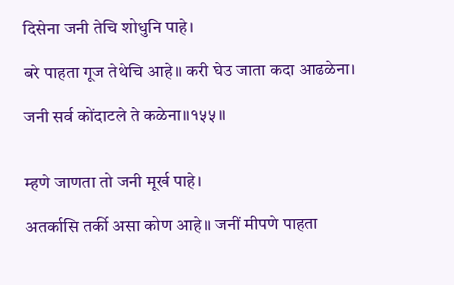दिसेना जनी तेचि शोधुनि पाहे।

बरे पाहता गूज तेथेचि आहे॥ करी घेउ जाता कदा आढळेना।

जनी सर्व कोंदाटले ते कळेना॥१५५॥


म्हणे जाणता तो जनी मूर्ख पाहे।

अतर्कासि तर्की असा कोण आहे॥ जनीं मीपणे पाहता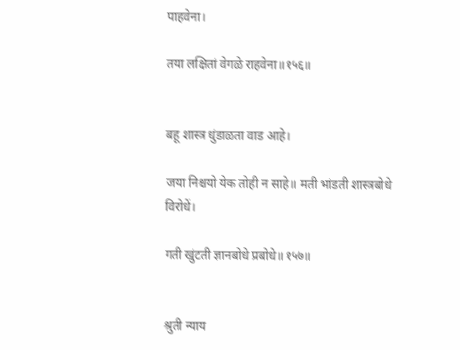पाहवेना।

तया लक्षितां वेगळे राहवेना॥१५६॥


बहू शास्त्र धुंडाळता वाड आहे।

जया निश्चयो येक तोही न साहे॥ मती भांडती शास्त्रबोधे विरोधें।

गती खुंटती ज्ञानबोधे प्रबोधे॥१५७॥


श्रुती न्याय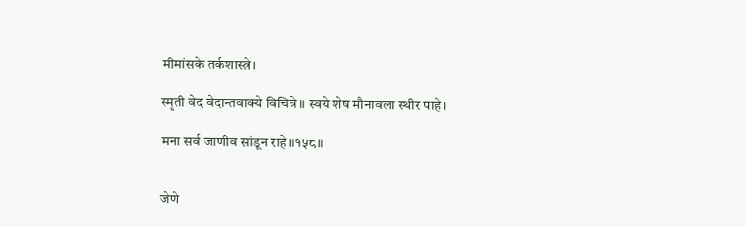मीमांसके तर्कशास्त्रे।

स्मृती वेद वेदान्तवाक्ये विचित्रे॥ स्वये शेष मौनावला स्थीर पाहे।

मना सर्व जाणीव सांडून राहे॥१५८॥


जेणे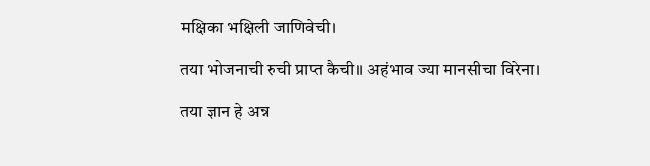मक्षिका भक्षिली जाणिवेची।

तया भोजनाची रुची प्राप्त कैची॥ अहंभाव ज्या मानसीचा विरेना।

तया ज्ञान हे अन्न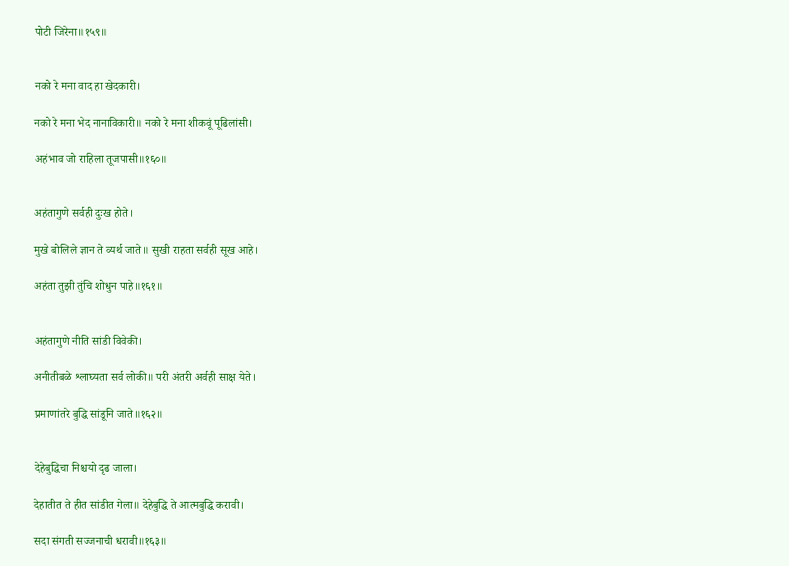पोटी जिरेना॥१५९॥


नको रे मना वाद हा खेदकारी।

नको रे मना भेद नानाविकारी॥ नको रे मना शीकवूं पूढिलांसी।

अहंभाव जो राहिला तूजपासी॥१६०॥


अहंतागुणे सर्वही दुःख होते।

मुखे बोलिले ज्ञान ते व्यर्थ जाते॥ सुखी राहता सर्वही सूख आहे।

अहंता तुझी तुंचि शोधुन पाहे॥१६१॥


अहंतागुणे नीति सांडी विवेकी।

अनीतीबळे श्लाघ्यता सर्व लोकी॥ परी अंतरी अर्वही साक्ष येते।

प्रमाणांतरे बुद्धि सांडूनि जाते॥१६२॥


देहेबुद्धिचा निश्चयो दृढ जाला।

देहातीत ते हीत सांडीत गेला॥ देहेबुद्धि ते आत्मबुद्धि करावी।

सदा संगती सज्जनाची धरावी॥१६३॥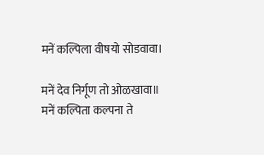मनें कल्पिला वीषयो सोडवावा।

मनें देव निर्गूण तो ओळखावा॥ मनें कल्पिता कल्पना ते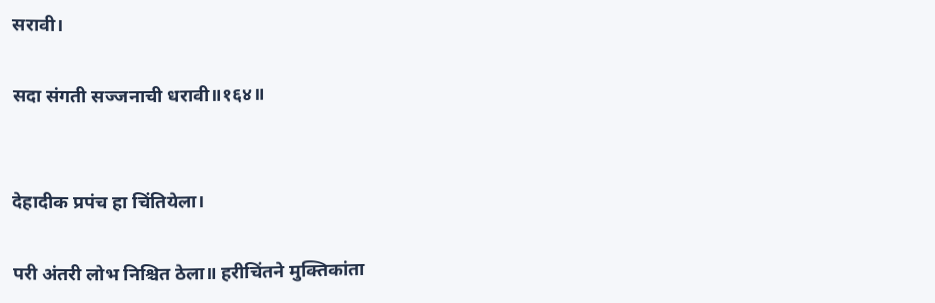सरावी।

सदा संगती सज्जनाची धरावी॥१६४॥


देहादीक प्रपंच हा चिंतियेला।

परी अंतरी लोभ निश्चित ठेला॥ हरीचिंतने मुक्तिकांता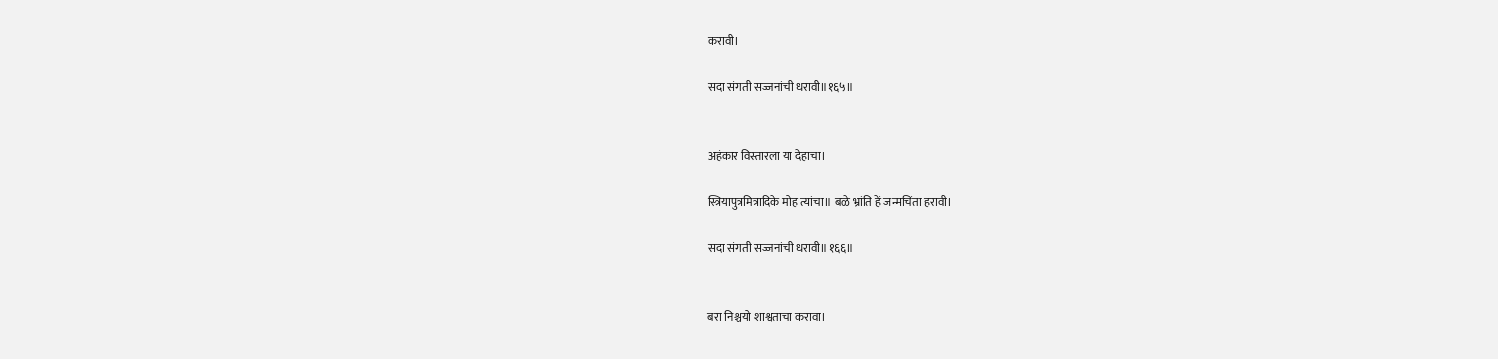करावी।

सदा संगती सज्जनांची धरावी॥१६५॥


अहंकार विस्तारला या देहाचा।

स्त्रियापुत्रमित्रादिके मोह त्यांचा॥ बळे भ्रांति हें जन्मचिंता हरावी।

सदा संगती सज्जनांची धरावी॥१६६॥


बरा निश्चयो शाश्वताचा करावा।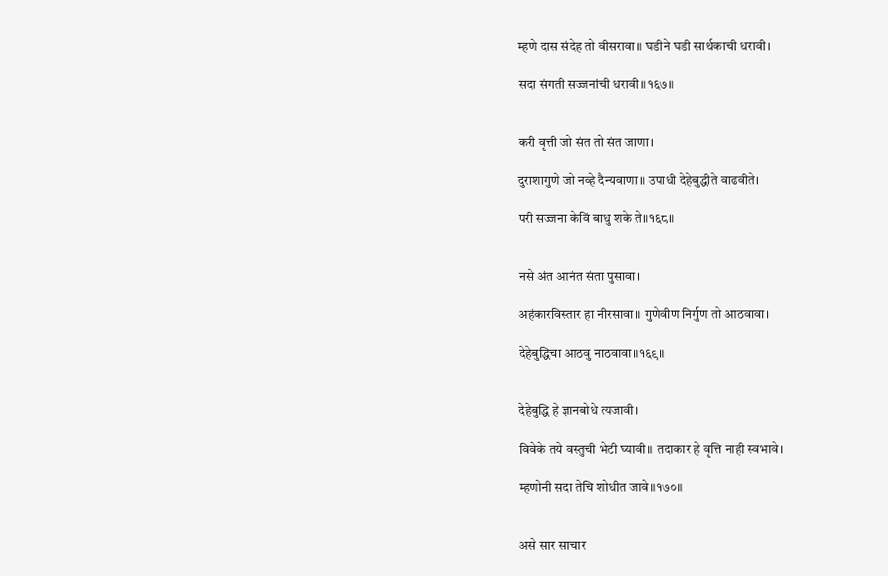म्हणे दास संदेह तो वीसरावा॥ घडीने घडी सार्थकाची धरावी।

सदा संगती सज्जनांची धरावी॥१६७॥


करी वृत्ती जो संत तो संत जाणा।

दुराशागुणे जो नव्हे दैन्यवाणा॥ उपाधी देहेबुद्धीते वाढवीते।

परी सज्जना केविं बाधु शके ते॥१६८॥


नसे अंत आनंत संता पुसावा।

अहंकारविस्तार हा नीरसावा॥ गुणेवीण निर्गुण तो आठवावा।

देहेबुद्धिचा आठवु नाठवावा॥१६९॥


देहेबुद्धि हे ज्ञानबोधे त्यजावी।

विवेके तये वस्तुची भेटी घ्यावी॥ तदाकार हे वृत्ति नाही स्वभावे।

म्हणोनी सदा तेचि शोधीत जावे॥१७०॥


असे सार साचार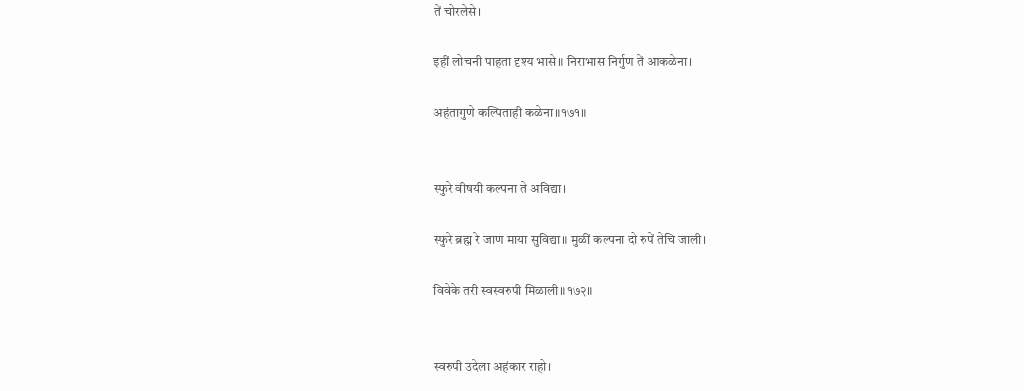तें चोरलेसे।

इहीं लोचनी पाहता दृश्य भासे॥ निराभास निर्गुण तें आकळेना।

अहंतागुणे कल्पिताही कळेना॥१७१॥


स्फुरे वीषयी कल्पना ते अविद्या।

स्फुरे ब्रह्म रे जाण माया सुविद्या॥ मुळीं कल्पना दो रुपें तेचि जाली।

विवेके तरी स्वस्वरुपी मिळाली॥१७२॥


स्वरुपी उदेला अहंकार राहो।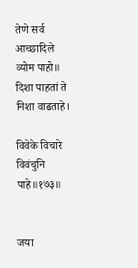तेणे सर्व आच्छादिले व्योम पाहो॥ दिशा पाहतां ते निशा वाढताहे।

विवेके विचारे विवंचुनि पाहे॥१७३॥


जया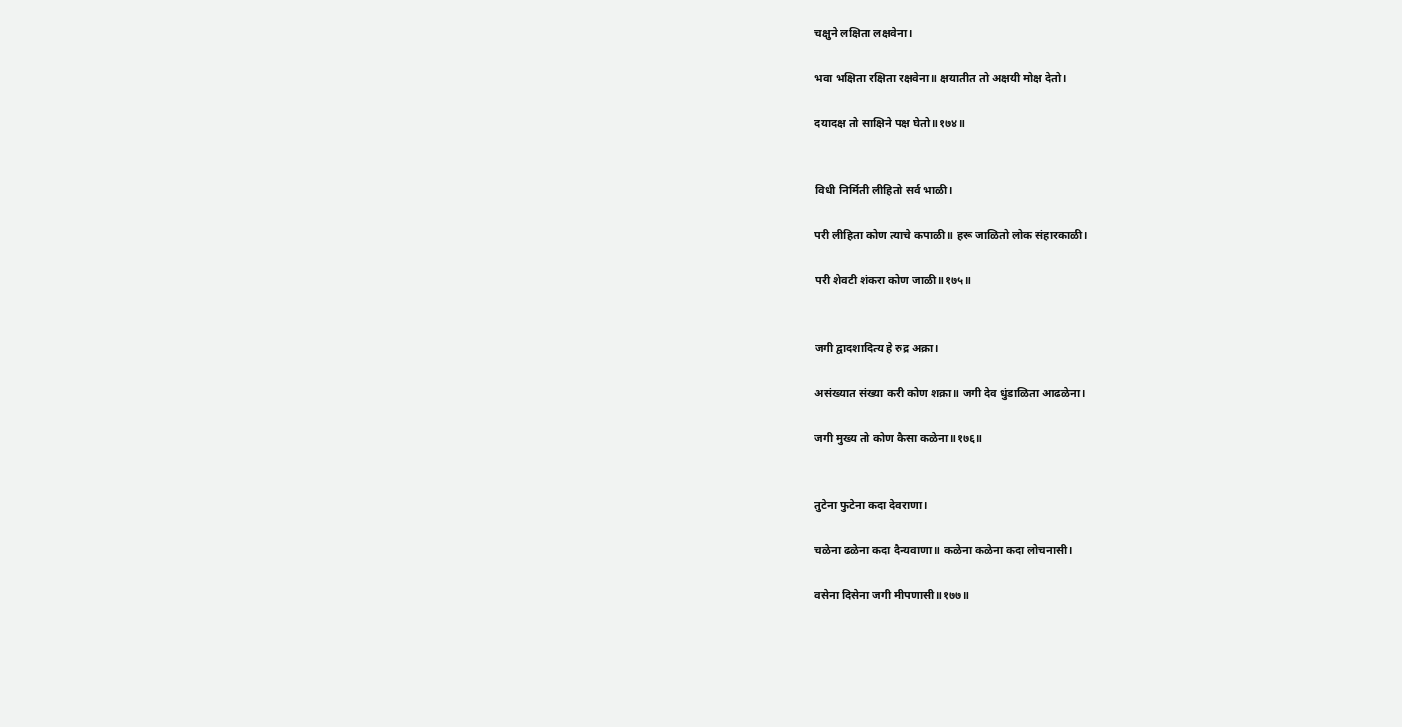चक्षुने लक्षिता लक्षवेना।

भवा भक्षिता रक्षिता रक्षवेना॥ क्षयातीत तो अक्षयी मोक्ष देतो।

दयादक्ष तो साक्षिने पक्ष घेतो॥१७४॥


विधी निर्मिती लीहितो सर्व भाळी।

परी लीहिता कोण त्याचे कपाळी॥ हरू जाळितो लोक संहारकाळी।

परी शेवटी शंकरा कोण जाळी॥१७५॥


जगी द्वादशादित्य हे रुद्र अक्रा।

असंख्यात संख्या करी कोण शक्रा॥ जगी देव धुंडाळिता आढळेना।

जगी मुख्य तो कोण कैसा कळेना॥१७६॥


तुटेना फुटेना कदा देवराणा।

चळेना ढळेना कदा दैन्यवाणा॥ कळेना कळेना कदा लोचनासी।

वसेना दिसेना जगी मीपणासी॥१७७॥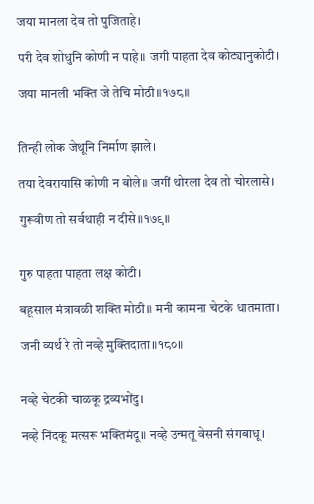जया मानला देव तो पुजिताहे।

परी देव शोधुनि कोणी न पाहे॥ जगी पाहता देव कोट्यानुकोटी।

जया मानली भक्ति जे तेचि मोठी॥१७८॥


तिन्ही लोक जेथूनि निर्माण झाले।

तया देवरायासि कोणी न बोले॥ जगीं थोरला देव तो चोरलासे।

गुरूवीण तो सर्वथाही न दीसे॥१७९॥


गुरु पाहता पाहता लक्ष कोटी।

बहूसाल मंत्रावळी शक्ति मोठी॥ मनी कामना चेटके धातमाता।

जनी व्यर्थ रे तो नव्हे मुक्तिदाता॥१८०॥


नव्हे चेटकी चाळकू द्रव्यभोंदु।

नव्हे निंदकू मत्सरू भक्तिमंदू॥ नव्हे उन्मतू वेसनी संगबाधू।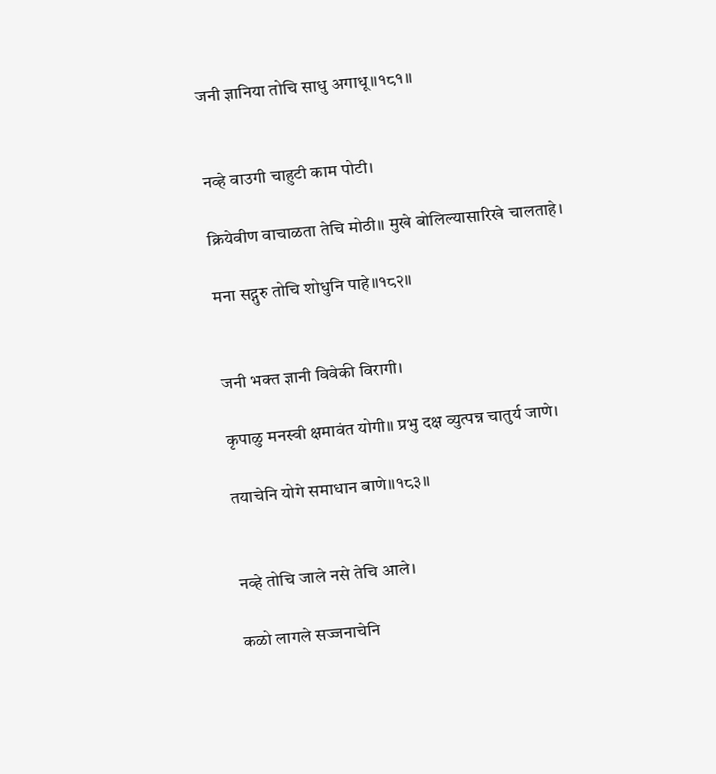जनी ज्ञानिया तोचि साधु अगाधू॥१८१॥


नव्हे वाउगी चाहुटी काम पोटी।

क्रियेवीण वाचाळता तेचि मोठी॥ मुखे बोलिल्यासारिखे चालताहे।

मना सद्गुरु तोचि शोधुनि पाहे॥१८२॥


जनी भक्त ज्ञानी विवेकी विरागी।

कृपाळु मनस्वी क्षमावंत योगी॥ प्रभु दक्ष व्युत्पन्न चातुर्य जाणे।

तयाचेनि योगे समाधान बाणे॥१८३॥


नव्हे तोचि जाले नसे तेचि आले।

कळो लागले सज्जनाचेनि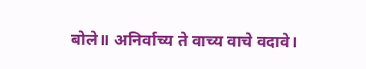बोले॥ अनिर्वाच्य ते वाच्य वाचे वदावे।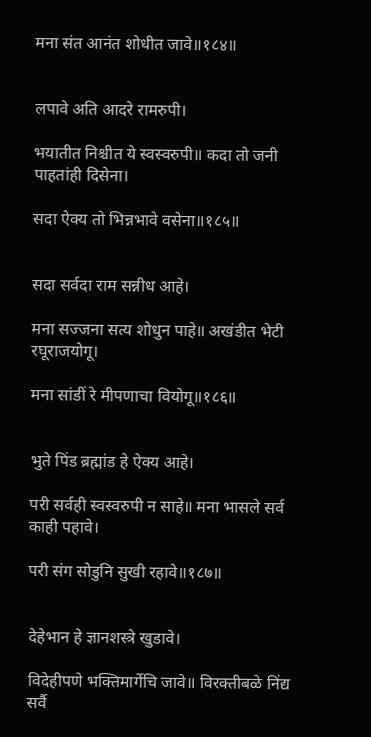मना संत आनंत शोधीत जावे॥१८४॥


लपावे अति आदरे रामरुपी।

भयातीत निश्चीत ये स्वस्वरुपी॥ कदा तो जनी पाहतांही दिसेना।

सदा ऐक्य तो भिन्नभावे वसेना॥१८५॥


सदा सर्वदा राम सन्नीध आहे।

मना सज्जना सत्य शोधुन पाहे॥ अखंडीत भेटी रघूराजयोगू।

मना सांडीं रे मीपणाचा वियोगू॥१८६॥


भुते पिंड ब्रह्मांड हे ऐक्य आहे।

परी सर्वही स्वस्वरुपी न साहे॥ मना भासले सर्व काही पहावे।

परी संग सोडुनि सुखी रहावे॥१८७॥


देहेभान हे ज्ञानशस्त्रे खुडावे।

विदेहीपणे भक्तिमार्गेचि जावे॥ विरक्तीबळे निंद्य सर्वै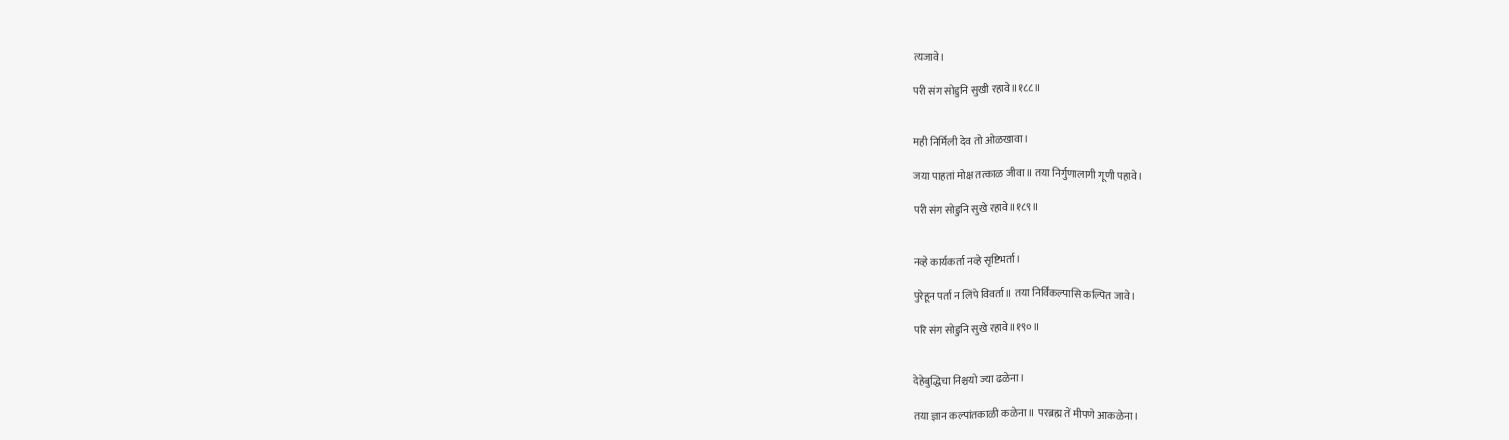त्यजावे।

परी संग सोडुनि सुखी रहावे॥१८८॥


मही निर्मिली देव तो ओळखावा।

जया पाहतां मोक्ष तत्काळ जीवा॥ तया निर्गुणालागी गूणी पहावे।

परी संग सोडुनि सुखे रहावे॥१८९॥


नव्हे कार्यकर्ता नव्हे सृष्टिभर्ता।

पुरेहून पर्ता न लिंपे विवर्ता॥ तया निर्विकल्पासि कल्पित जावे।

परि संग सोडुनि सुखे रहावे॥१९०॥


देहेबुद्धिचा निश्चयो ज्या ढळेना।

तया ज्ञान कल्पांतकाळी कळेना॥ परब्रह्म तें मीपणे आकळेना।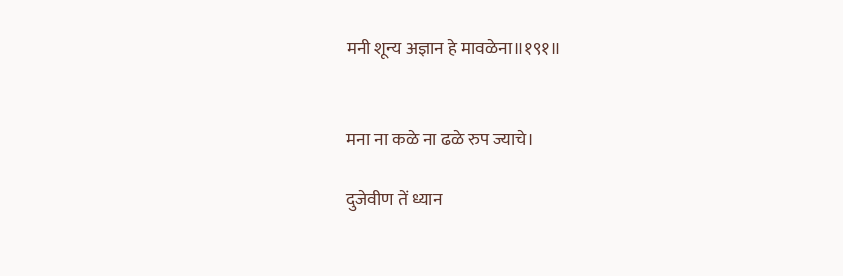मनी शून्य अज्ञान हे मावळेना॥१९१॥


मना ना कळे ना ढळे रुप ज्याचे।

दुजेवीण तें ध्यान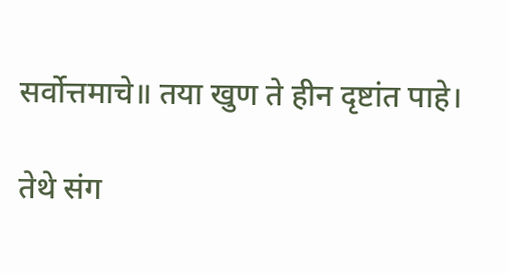सर्वोत्तमाचे॥ तया खुण ते हीन दृष्टांत पाहे।

तेथे संग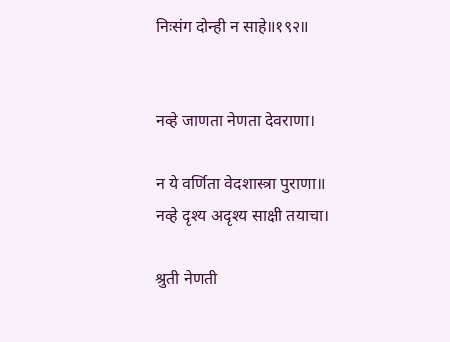निःसंग दोन्ही न साहे॥१९२॥


नव्हे जाणता नेणता देवराणा।

न ये वर्णिता वेदशास्त्रा पुराणा॥ नव्हे दृश्य अदृश्य साक्षी तयाचा।

श्रुती नेणती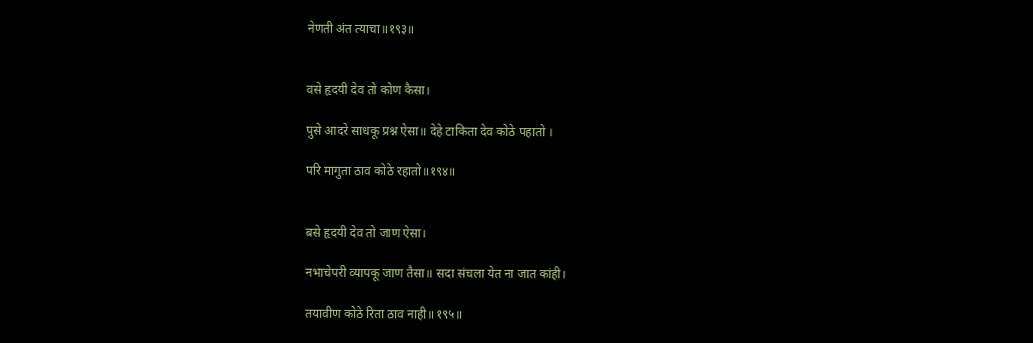नेणती अंत त्याचा॥१९३॥


वसे हृदयी देव तो कोण कैसा।

पुसे आदरे साधकू प्रश्न ऐसा॥ देहे टाकिता देव कोठे पहातो ।

परि मागुता ठाव कोठे रहातो॥१९४॥


बसे हृदयी देव तो जाण ऐसा।

नभाचेपरी व्यापकू जाण तैसा॥ सदा संचला येत ना जात कांही।

तयावीण कोठे रिता ठाव नाही॥१९५॥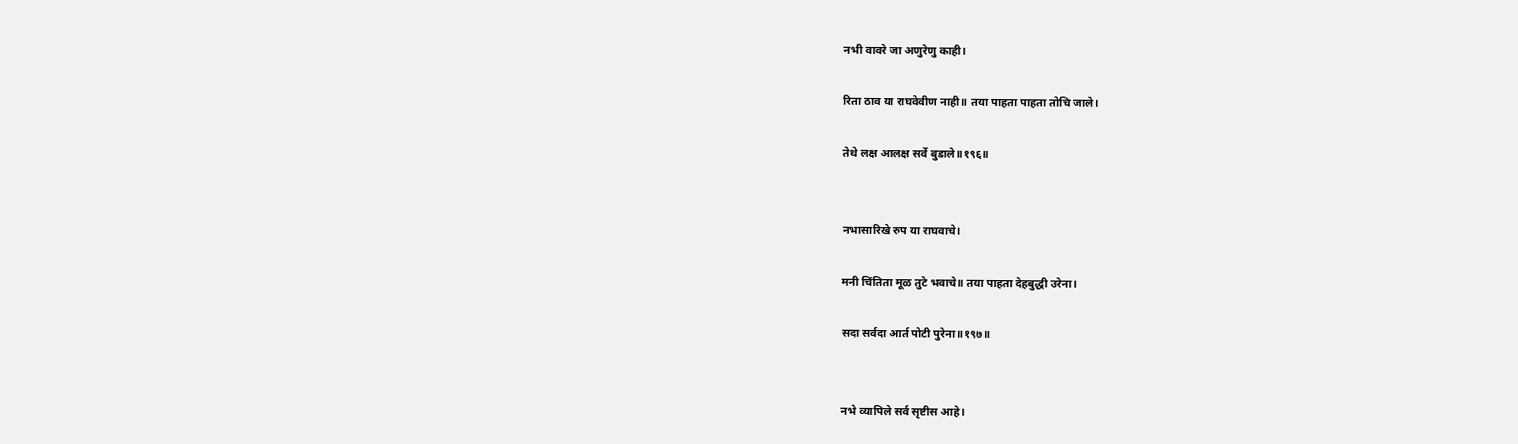नभी वावरे जा अणुरेणु काही।

रिता ठाव या राघवेवीण नाही॥ तया पाहता पाहता तोचि जाले।

तेथे लक्ष आलक्ष सर्वे बुडाले॥१९६॥


नभासारिखे रुप या राघवाचे।

मनी चिंतिता मूळ तुटे भवाचे॥ तया पाहता देहबुद्धी उरेना।

सदा सर्वदा आर्त पोटी पुरेना॥१९७॥


नभे व्यापिले सर्व सृष्टीस आहे।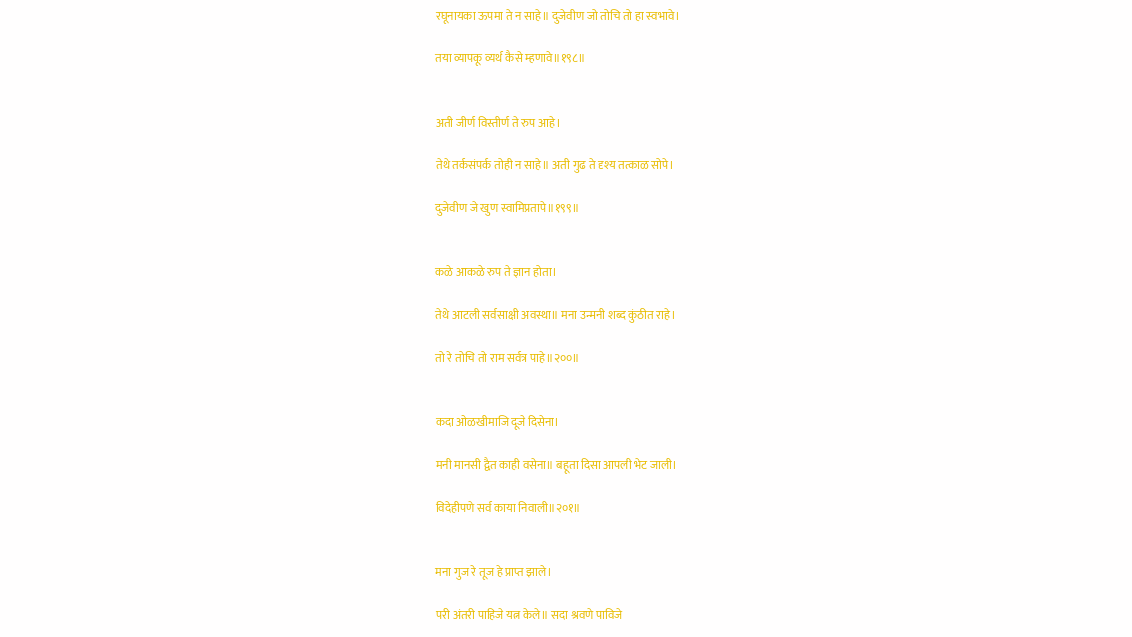रघूनायका ऊपमा ते न साहे॥ दुजेवीण जो तोचि तो हा स्वभावे।

तया व्यापकू व्यर्थ कैसे म्हणावे॥१९८॥


अती जीर्ण विस्तीर्ण ते रुप आहे।

तेथे तर्कसंपर्क तोही न साहे॥ अती गुढ ते दृश्य तत्काळ सोपे।

दुजेवीण जे खुण स्वामिप्रतापे॥१९९॥


कळे आकळे रुप ते ज्ञान होता।

तेथे आटली सर्वसाक्षी अवस्था॥ मना उन्मनी शब्द कुंठीत राहे।

तो रे तोचि तो राम सर्वत्र पाहे॥२००॥


कदा ओळखीमाजि दूजे दिसेना।

मनी मानसी द्वैत काही वसेना॥ बहूता दिसा आपली भेट जाली।

विदेहीपणे सर्व काया निवाली॥२०१॥


मना गुज रे तूज हे प्राप्त झाले।

परी अंतरी पाहिजे यत्न केले॥ सदा श्रवणे पाविजे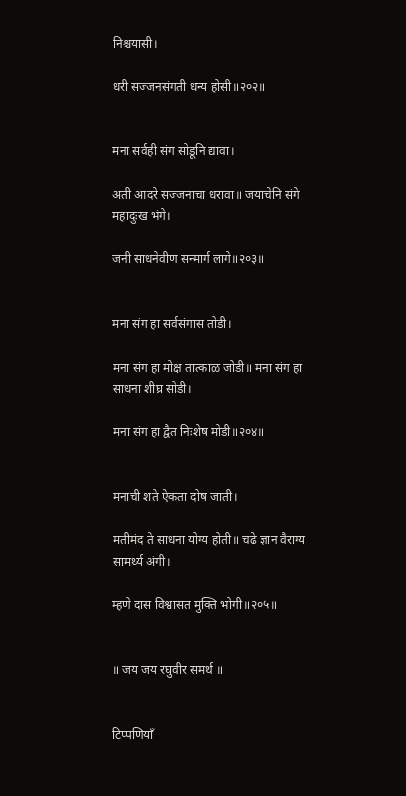निश्चयासी।

धरी सज्जनसंगती धन्य होसी॥२०२॥


मना सर्वही संग सोडूनि द्यावा।

अती आदरे सज्जनाचा धरावा॥ जयाचेनि संगे महादुःख भंगे।

जनी साधनेवीण सन्मार्ग लागे॥२०३॥


मना संग हा सर्वसंगास तोडी।

मना संग हा मोक्ष तात्काळ जोडी॥ मना संग हा साधना शीघ्र सोडी।

मना संग हा द्वैत निःशेष मोडी॥२०४॥


मनाची शते ऐकता दोष जाती।

मतीमंद ते साधना योग्य होती॥ चढे ज्ञान वैराग्य सामर्थ्य अंगी।

म्हणे दास विश्वासत मुक्ति भोगी॥२०५॥


॥ जय जय रघुवीर समर्थ ॥


टिप्पणियाँ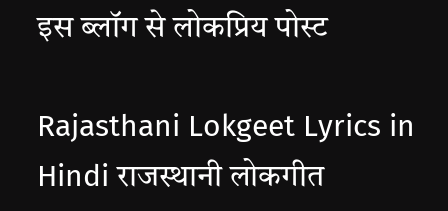इस ब्लॉग से लोकप्रिय पोस्ट

Rajasthani Lokgeet Lyrics in Hindi राजस्थानी लोकगीत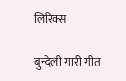लिरिक्स

बुन्देली गारी गीत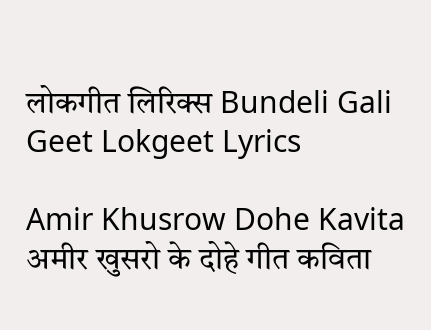लोकगीत लिरिक्स Bundeli Gali Geet Lokgeet Lyrics

Amir Khusrow Dohe Kavita अमीर खुसरो के दोहे गीत कविता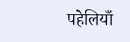पहेलियाँ